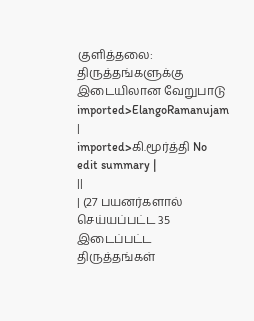குளித்தலை: திருத்தங்களுக்கு இடையிலான வேறுபாடு
imported>ElangoRamanujam |
imported>கி.மூர்த்தி No edit summary |
||
| (27 பயனர்களால் செய்யப்பட்ட 35 இடைப்பட்ட திருத்தங்கள்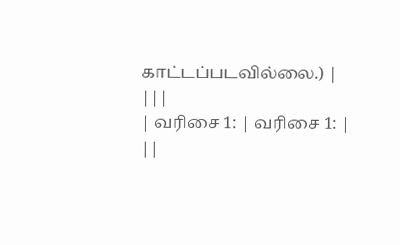காட்டப்படவில்லை.) | |||
| வரிசை 1: | வரிசை 1: | ||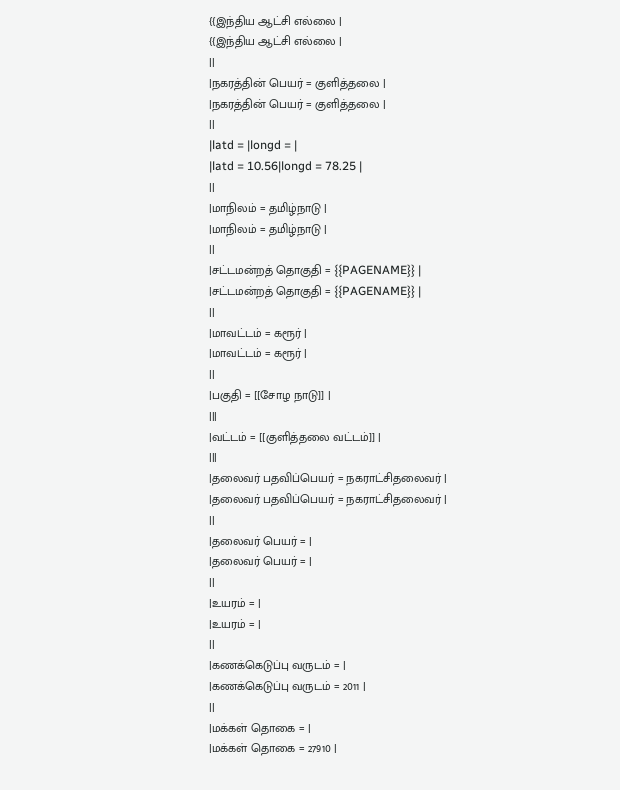{{இந்திய ஆட்சி எல்லை |
{{இந்திய ஆட்சி எல்லை |
||
|நகரத்தின் பெயர் = குளித்தலை |
|நகரத்தின் பெயர் = குளித்தலை |
||
|latd = |longd = |
|latd = 10.56|longd = 78.25 |
||
|மாநிலம் = தமிழ்நாடு |
|மாநிலம் = தமிழ்நாடு |
||
|சட்டமன்றத் தொகுதி = {{PAGENAME}} |
|சட்டமன்றத் தொகுதி = {{PAGENAME}} |
||
|மாவட்டம் = கரூர் |
|மாவட்டம் = கரூர் |
||
|பகுதி = [[சோழ நாடு]] |
|||
|வட்டம் = [[குளித்தலை வட்டம்]] |
|||
|தலைவர் பதவிப்பெயர் = நகராட்சிதலைவர் |
|தலைவர் பதவிப்பெயர் = நகராட்சிதலைவர் |
||
|தலைவர் பெயர் = |
|தலைவர் பெயர் = |
||
|உயரம் = |
|உயரம் = |
||
|கணக்கெடுப்பு வருடம் = |
|கணக்கெடுப்பு வருடம் = 2011 |
||
|மக்கள் தொகை = |
|மக்கள் தொகை = 27910 |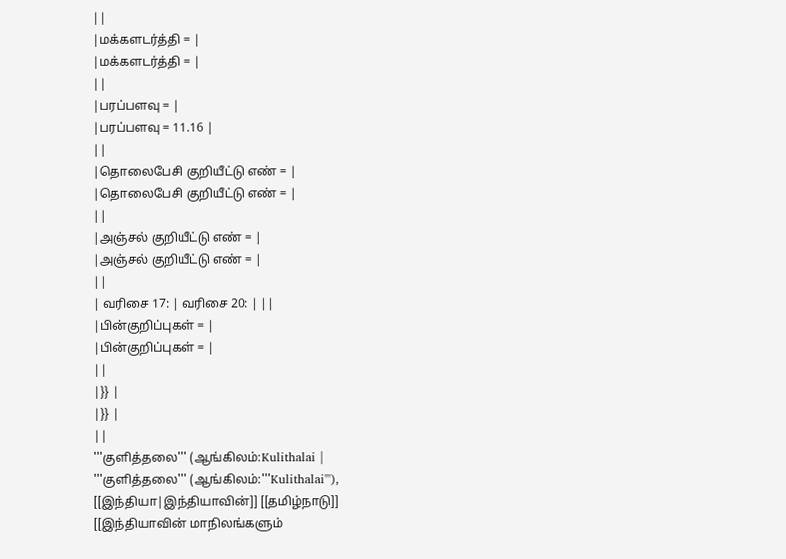||
|மக்களடர்த்தி = |
|மக்களடர்த்தி = |
||
|பரப்பளவு = |
|பரப்பளவு = 11.16 |
||
|தொலைபேசி குறியீட்டு எண் = |
|தொலைபேசி குறியீட்டு எண் = |
||
|அஞ்சல் குறியீட்டு எண் = |
|அஞ்சல் குறியீட்டு எண் = |
||
| வரிசை 17: | வரிசை 20: | ||
|பின்குறிப்புகள் = |
|பின்குறிப்புகள் = |
||
|}} |
|}} |
||
'''குளித்தலை''' (ஆங்கிலம்:Kulithalai |
'''குளித்தலை''' (ஆங்கிலம்:'''Kulithalai'''), [[இந்தியா|இந்தியாவின்]] [[தமிழ்நாடு]] [[இந்தியாவின் மாநிலங்களும்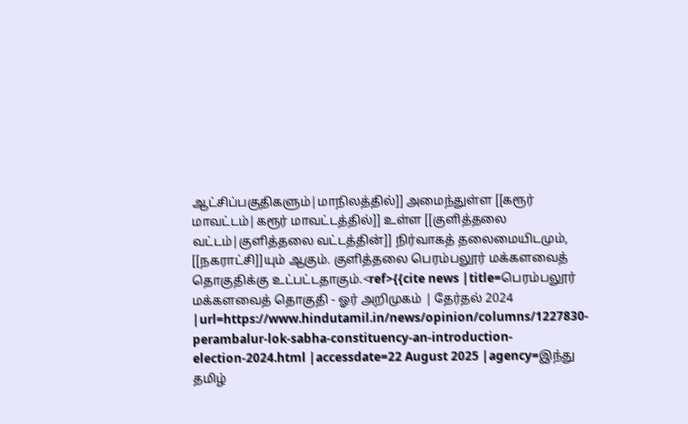ஆட்சிப்பகுதிகளும்|மாநிலத்தில்]] அமைந்துள்ள [[கரூர் மாவட்டம்|கரூர் மாவட்டத்தில்]] உள்ள [[குளித்தலை வட்டம்|குளித்தலை வட்டத்தின்]] நிர்வாகத் தலைமையிடமும், [[நகராட்சி]]யும் ஆகும். குளித்தலை பெரம்பலூர் மக்களவைத் தொகுதிக்கு உட்பட்டதாகும்.<ref>{{cite news |title=பெரம்பலூர் மக்களவைத் தொகுதி - ஓர் அறிமுகம் | தேர்தல் 2024 |url=https://www.hindutamil.in/news/opinion/columns/1227830-perambalur-lok-sabha-constituency-an-introduction-election-2024.html |accessdate=22 August 2025 |agency=இந்து தமிழ்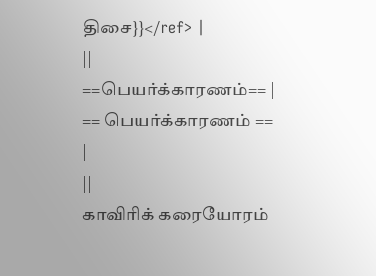திசை}}</ref> |
||
==பெயர்க்காரணம்== |
== பெயர்க்காரணம் == |
||
காவிரிக் கரையோரம்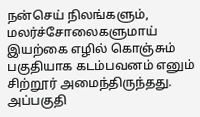நன்செய் நிலங்களும், மலர்ச்சோலைகளுமாய் இயற்கை எழில் கொஞ்சும் பகுதியாக கடம்பவனம் எனும் சிற்றூர் அமைந்திருந்தது. அப்பகுதி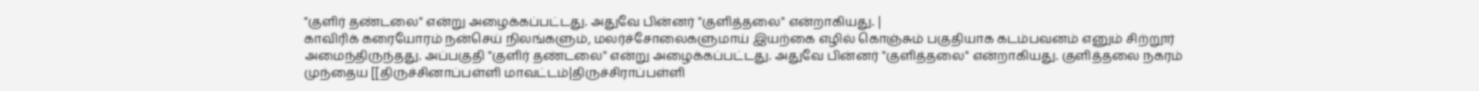"குளிர் தண்டலை" என்று அழைக்கப்பட்டது. அதுவே பின்னர் "குளித்தலை" என்றாகியது. |
காவிரிக் கரையோரம் நன்செய் நிலங்களும், மலர்ச்சோலைகளுமாய் இயற்கை எழில் கொஞ்சும் பகுதியாக கடம்பவனம் எனும் சிற்றூர் அமைந்திருந்தது. அப்பகுதி "குளிர் தண்டலை" என்று அழைக்கப்பட்டது. அதுவே பின்னர் "குளித்தலை" என்றாகியது. குளித்தலை நகரம் முந்தைய [[திருச்சினாப்பள்ளி மாவட்டம்|திருச்சிராப்பள்ளி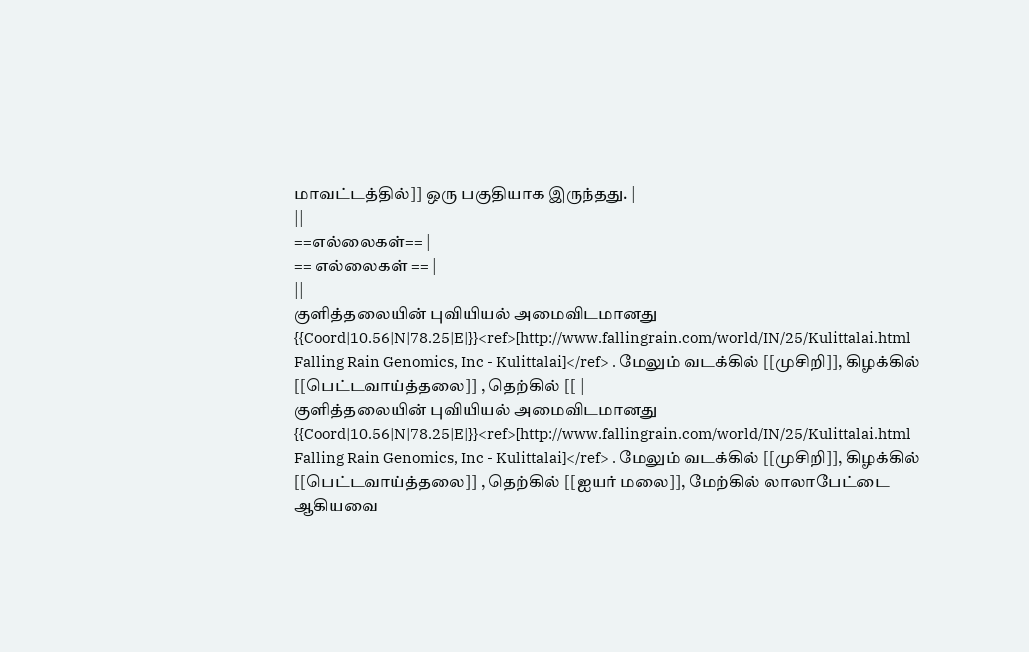மாவட்டத்தில்]] ஒரு பகுதியாக இருந்தது. |
||
==எல்லைகள்== |
== எல்லைகள் == |
||
குளித்தலையின் புவியியல் அமைவிடமானது {{Coord|10.56|N|78.25|E|}}<ref>[http://www.fallingrain.com/world/IN/25/Kulittalai.html Falling Rain Genomics, Inc - Kulittalai]</ref> . மேலும் வடக்கில் [[முசிறி]], கிழக்கில் [[பெட்டவாய்த்தலை]] , தெற்கில் [[ |
குளித்தலையின் புவியியல் அமைவிடமானது {{Coord|10.56|N|78.25|E|}}<ref>[http://www.fallingrain.com/world/IN/25/Kulittalai.html Falling Rain Genomics, Inc - Kulittalai]</ref> . மேலும் வடக்கில் [[முசிறி]], கிழக்கில் [[பெட்டவாய்த்தலை]] , தெற்கில் [[ஐயர் மலை]], மேற்கில் லாலாபேட்டை ஆகியவை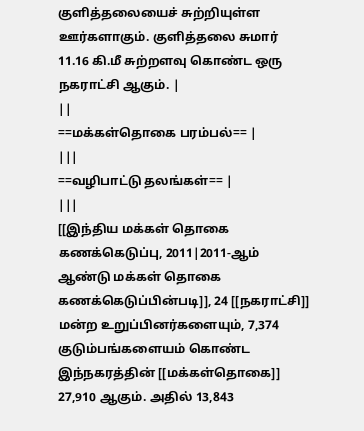குளித்தலையைச் சுற்றியுள்ள ஊர்களாகும். குளித்தலை சுமார் 11.16 கி.மீ சுற்றளவு கொண்ட ஒரு நகராட்சி ஆகும். |
||
==மக்கள்தொகை பரம்பல்== |
|||
==வழிபாட்டு தலங்கள்== |
|||
[[இந்திய மக்கள் தொகை கணக்கெடுப்பு, 2011|2011-ஆம் ஆண்டு மக்கள் தொகை கணக்கெடுப்பின்படி]], 24 [[நகராட்சி]] மன்ற உறுப்பினர்களையும், 7,374 குடும்பங்களையம் கொண்ட இந்நகரத்தின் [[மக்கள்தொகை]] 27,910 ஆகும். அதில் 13,843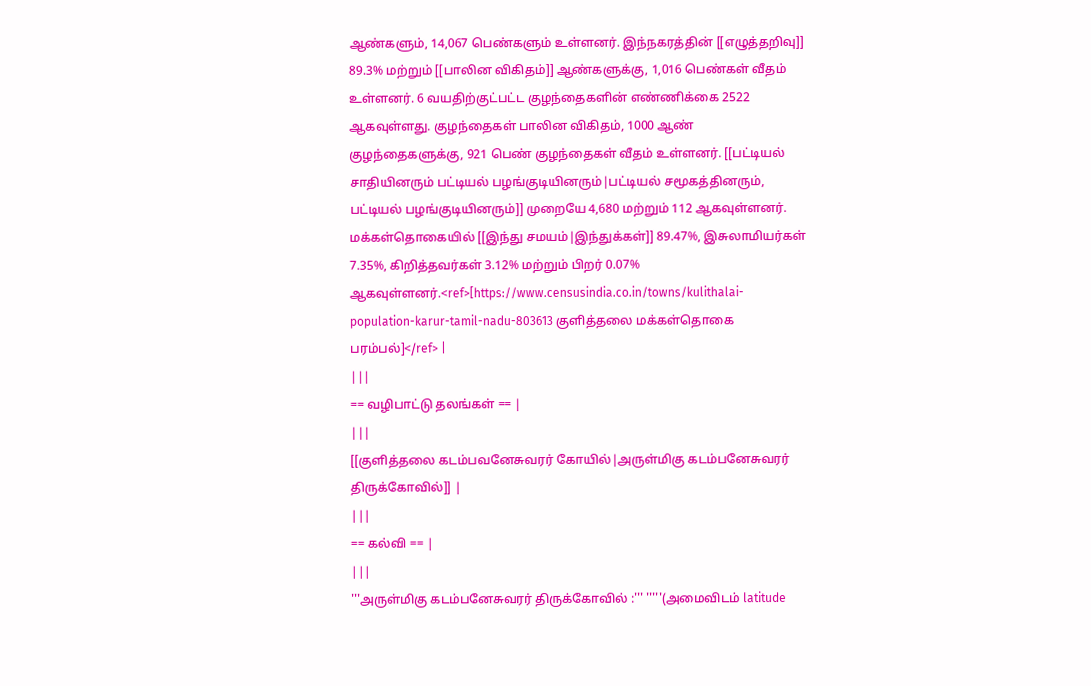ஆண்களும், 14,067 பெண்களும் உள்ளனர். இந்நகரத்தின் [[எழுத்தறிவு]] 89.3% மற்றும் [[பாலின விகிதம்]] ஆண்களுக்கு, 1,016 பெண்கள் வீதம் உள்ளனர். 6 வயதிற்குட்பட்ட குழந்தைகளின் எண்ணிக்கை 2522 ஆகவுள்ளது. குழந்தைகள் பாலின விகிதம், 1000 ஆண் குழந்தைகளுக்கு, 921 பெண் குழந்தைகள் வீதம் உள்ளனர். [[பட்டியல் சாதியினரும் பட்டியல் பழங்குடியினரும்|பட்டியல் சமூகத்தினரும், பட்டியல் பழங்குடியினரும்]] முறையே 4,680 மற்றும் 112 ஆகவுள்ளனர். மக்கள்தொகையில் [[இந்து சமயம்|இந்துக்கள்]] 89.47%, இசுலாமியர்கள் 7.35%, கிறித்தவர்கள் 3.12% மற்றும் பிறர் 0.07% ஆகவுள்ளனர்.<ref>[https://www.censusindia.co.in/towns/kulithalai-population-karur-tamil-nadu-803613 குளித்தலை மக்கள்தொகை பரம்பல்]</ref> |
|||
== வழிபாட்டு தலங்கள் == |
|||
[[குளித்தலை கடம்பவனேசுவரர் கோயில்|அருள்மிகு கடம்பனேசுவரர் திருக்கோவில்]] |
|||
== கல்வி == |
|||
'''அருள்மிகு கடம்பனேசுவரர் திருக்கோவில் :''' '''''(அமைவிடம் latitude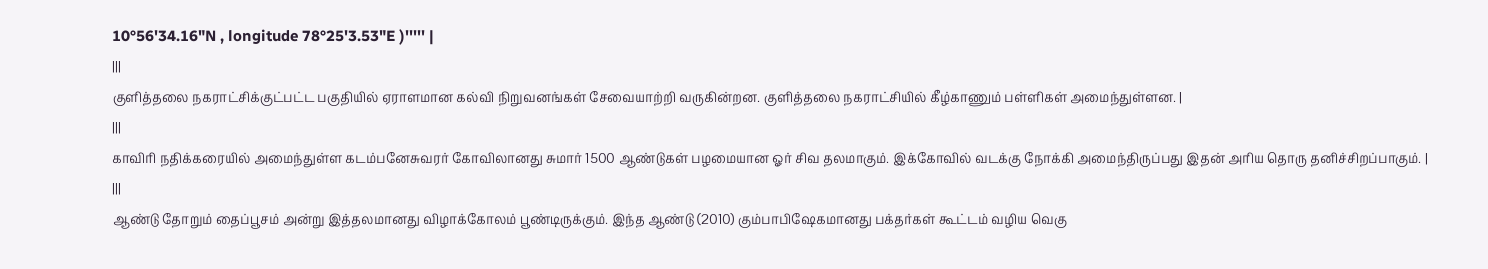10°56'34.16"N , longitude 78°25'3.53"E )''''' |
|||
குளித்தலை நகராட்சிக்குட்பட்ட பகுதியில் ஏராளமான கல்வி நிறுவனங்கள் சேவையாற்றி வருகின்றன. குளித்தலை நகராட்சியில் கீழ்காணும் பள்ளிகள் அமைந்துள்ளன. |
|||
காவிரி நதிக்கரையில் அமைந்துள்ள கடம்பனேசுவரர் கோவிலானது சுமார் 1500 ஆண்டுகள் பழமையான ஓர் சிவ தலமாகும். இக்கோவில் வடக்கு நோக்கி அமைந்திருப்பது இதன் அரிய தொரு தனிச்சிறப்பாகும். |
|||
ஆண்டு தோறும் தைப்பூசம் அன்று இத்தலமானது விழாக்கோலம் பூண்டிருக்கும். இந்த ஆண்டு (2010) கும்பாபிஷேகமானது பக்தர்கள் கூட்டம் வழிய வெகு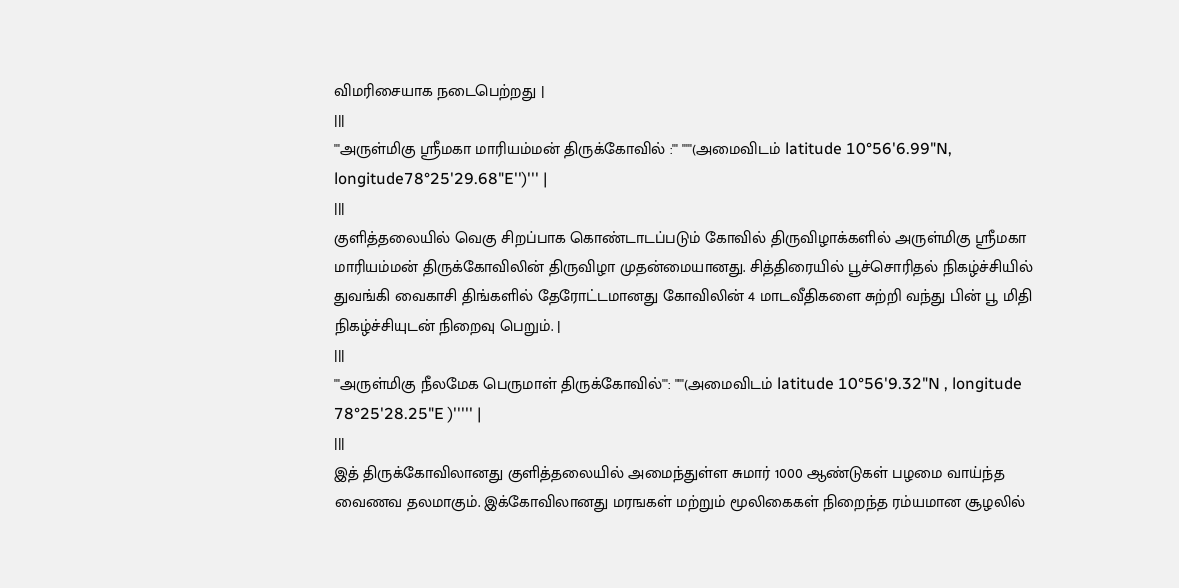விமரிசையாக நடைபெற்றது |
|||
'''அருள்மிகு ஸ்ரீமகா மாரியம்மன் திருக்கோவில் :''' '''''(அமைவிடம் latitude 10°56'6.99"N, longitude78°25'29.68"E'')''' |
|||
குளித்தலையில் வெகு சிறப்பாக கொண்டாடப்படும் கோவில் திருவிழாக்களில் அருள்மிகு ஸ்ரீமகா மாரியம்மன் திருக்கோவிலின் திருவிழா முதன்மையானது. சித்திரையில் பூச்சொரிதல் நிகழ்ச்சியில் துவங்கி வைகாசி திங்களில் தேரோட்டமானது கோவிலின் 4 மாடவீதிகளை சுற்றி வந்து பின் பூ மிதி நிகழ்ச்சியுடன் நிறைவு பெறும். |
|||
'''அருள்மிகு நீலமேக பெருமாள் திருக்கோவில்''': '''''(அமைவிடம் latitude 10°56'9.32"N , longitude 78°25'28.25"E )''''' |
|||
இத் திருக்கோவிலானது குளித்தலையில் அமைந்துள்ள சுமார் 1000 ஆண்டுகள் பழமை வாய்ந்த வைணவ தலமாகும். இக்கோவிலானது மரஙகள் மற்றும் மூலிகைகள் நிறைந்த ரம்யமான சூழலில்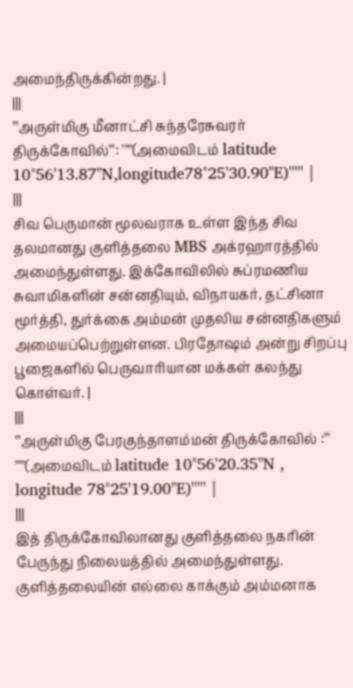அமைந்திருக்கின்றது. |
|||
'''அருள்மிகு மீனாட்சி சுந்தரேசுவரர் திருக்கோவில்''': '''''(அமைவிடம் latitude 10°56'13.87"N,longitude78°25'30.90"E)''''' |
|||
சிவ பெருமான் மூலவராக உள்ள இந்த சிவ தலமானது குளித்தலை MBS அக்ரஹாரத்தில் அமைந்துள்ளது. இக்கோவிலில் சுப்ரமணிய சுவாமிகளின் சன்னதியும், விநாயகர், தட்சினா மூர்த்தி, துர்க்கை அம்மன் முதலிய சன்னதிகளும் அமையப்பெற்றுள்ளன. பிரதோஷம் அன்று சிறப்பு பூஜைகளில் பெருவாரியான மக்கள் கலந்து கொள்வர். |
|||
'''அருள்மிகு பேரகுந்தாளம்மன் திருக்கோவில் :''' '''''(அமைவிடம் latitude 10°56'20.35"N , longitude 78°25'19.00"E)''''' |
|||
இத் திருக்கோவிலானது குளித்தலை நகரின் பேருந்து நிலையத்தில் அமைந்துள்ளது. குளித்தலையின் எல்லை காக்கும் அம்மனாக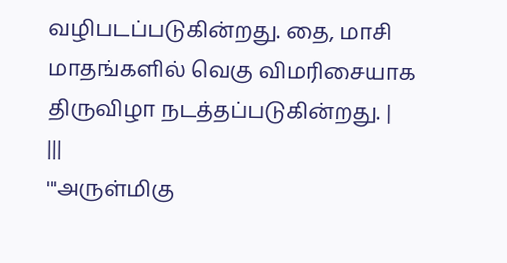வழிபடப்படுகின்றது. தை, மாசி மாதங்களில் வெகு விமரிசையாக திருவிழா நடத்தப்படுகின்றது. |
|||
'''அருள்மிகு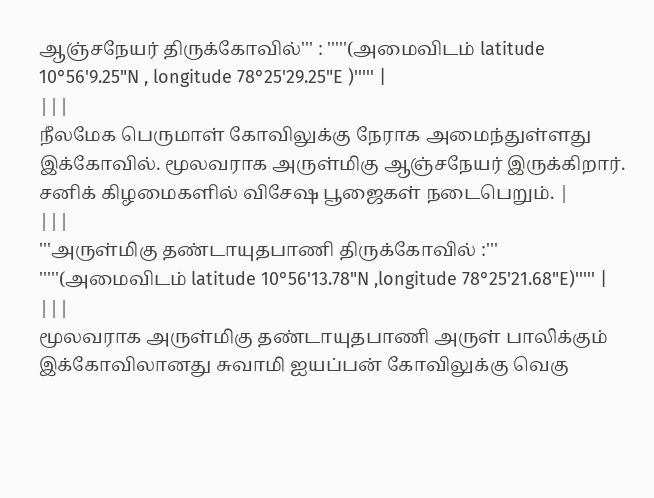ஆஞ்சநேயர் திருக்கோவில்''' : '''''(அமைவிடம் latitude 10°56'9.25"N , longitude 78°25'29.25"E )''''' |
|||
நீலமேக பெருமாள் கோவிலுக்கு நேராக அமைந்துள்ளது இக்கோவில். மூலவராக அருள்மிகு ஆஞ்சநேயர் இருக்கிறார். சனிக் கிழமைகளில் விசேஷ பூஜைகள் நடைபெறும். |
|||
'''அருள்மிகு தண்டாயுதபாணி திருக்கோவில் :''' '''''(அமைவிடம் latitude 10°56'13.78"N ,longitude 78°25'21.68"E)''''' |
|||
மூலவராக அருள்மிகு தண்டாயுதபாணி அருள் பாலிக்கும் இக்கோவிலானது சுவாமி ஐயப்பன் கோவிலுக்கு வெகு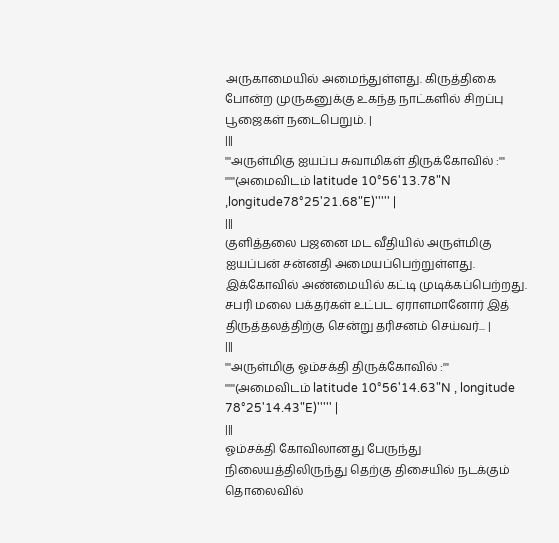அருகாமையில் அமைந்துள்ளது. கிருத்திகை போன்ற முருகனுக்கு உகந்த நாட்களில் சிறப்பு பூஜைகள் நடைபெறும். |
|||
'''அருள்மிகு ஐயப்ப சுவாமிகள் திருக்கோவில் :''' '''''(அமைவிடம் latitude 10°56'13.78"N ,longitude78°25'21.68"E)''''' |
|||
குளித்தலை பஜனை மட வீதியில் அருள்மிகு ஐயப்பன் சன்னதி அமையப்பெற்றுள்ளது. இக்கோவில் அண்மையில் கட்டி முடிக்கப்பெற்றது. சபரி மலை பக்தர்கள் உட்பட ஏராளமானோர் இத் திருத்தலத்திற்கு சென்று தரிசனம் செய்வர்... |
|||
'''அருள்மிகு ஓம்சக்தி திருக்கோவில் :''' '''''(அமைவிடம் latitude 10°56'14.63"N , longitude 78°25'14.43"E)''''' |
|||
ஓம்சக்தி கோவிலானது பேருந்து நிலையத்திலிருந்து தெற்கு திசையில் நடக்கும் தொலைவில்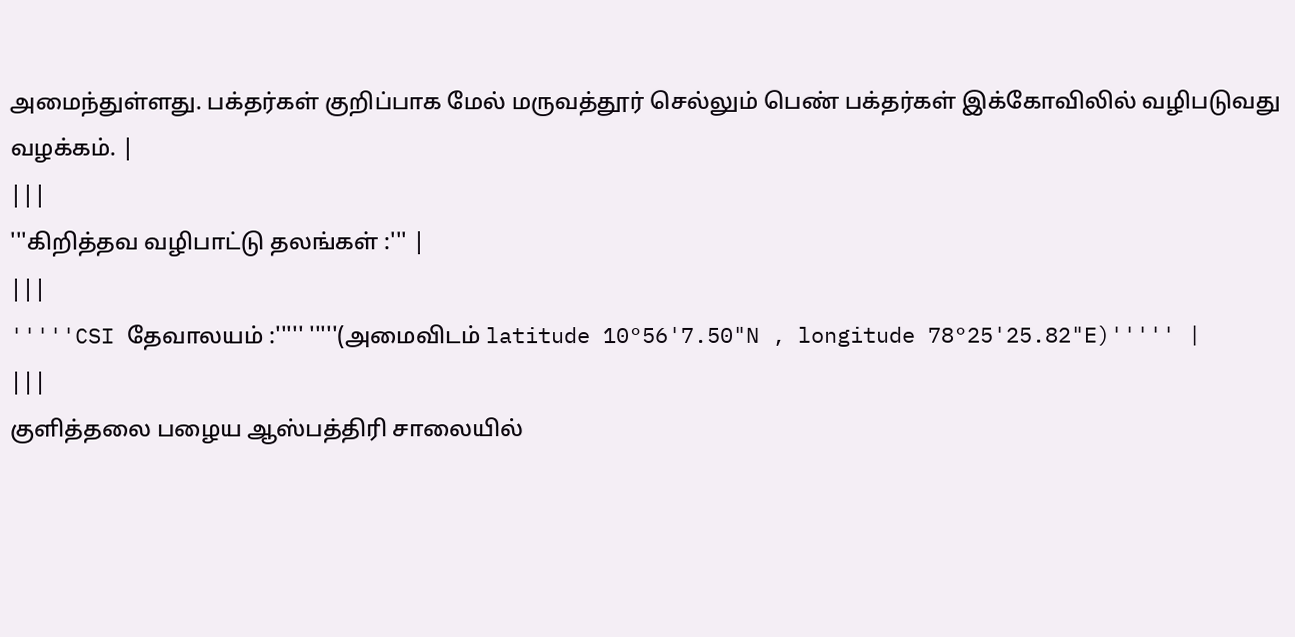அமைந்துள்ளது. பக்தர்கள் குறிப்பாக மேல் மருவத்தூர் செல்லும் பெண் பக்தர்கள் இக்கோவிலில் வழிபடுவது வழக்கம். |
|||
'''கிறித்தவ வழிபாட்டு தலங்கள் :''' |
|||
'''''CSI தேவாலயம் :''''' '''''(அமைவிடம் latitude 10°56'7.50"N , longitude 78°25'25.82"E)''''' |
|||
குளித்தலை பழைய ஆஸ்பத்திரி சாலையில்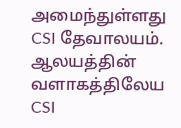அமைந்துள்ளது CSI தேவாலயம். ஆலயத்தின் வளாகத்திலேய CSI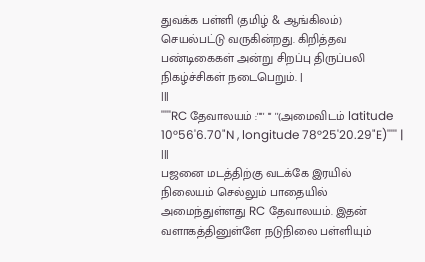துவக்க பள்ளி (தமிழ் & ஆங்கிலம்) செயல்பட்டு வருகின்றது. கிறித்தவ பண்டிகைகள் அன்று சிறப்பு திருப்பலி நிகழ்ச்சிகள் நடைபெறும். |
|||
'''''RC தேவாலயம் :''''' ''' ''(அமைவிடம் latitude 10°56'6.70"N , longitude 78°25'20.29"E)''''' |
|||
பஜனை மடத்திற்கு வடக்கே இரயில் நிலையம் செல்லும் பாதையில் அமைந்துள்ளது RC தேவாலயம். இதன் வளாகத்தினுள்ளே நடுநிலை பள்ளியும்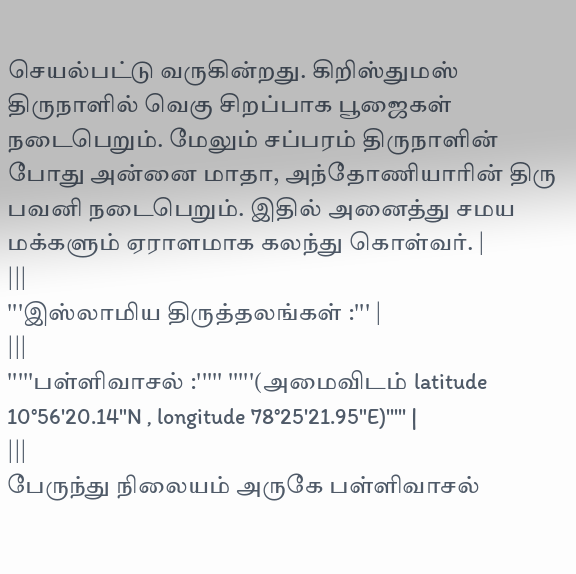செயல்பட்டு வருகின்றது. கிறிஸ்துமஸ் திருநாளில் வெகு சிறப்பாக பூஜைகள் நடைபெறும். மேலும் சப்பரம் திருநாளின் போது அன்னை மாதா, அந்தோணியாரின் திரு பவனி நடைபெறும். இதில் அனைத்து சமய மக்களும் ஏராளமாக கலந்து கொள்வர். |
|||
'''இஸ்லாமிய திருத்தலங்கள் :''' |
|||
'''''பள்ளிவாசல் :''''' '''''(அமைவிடம் latitude 10°56'20.14"N , longitude 78°25'21.95"E)''''' |
|||
பேருந்து நிலையம் அருகே பள்ளிவாசல்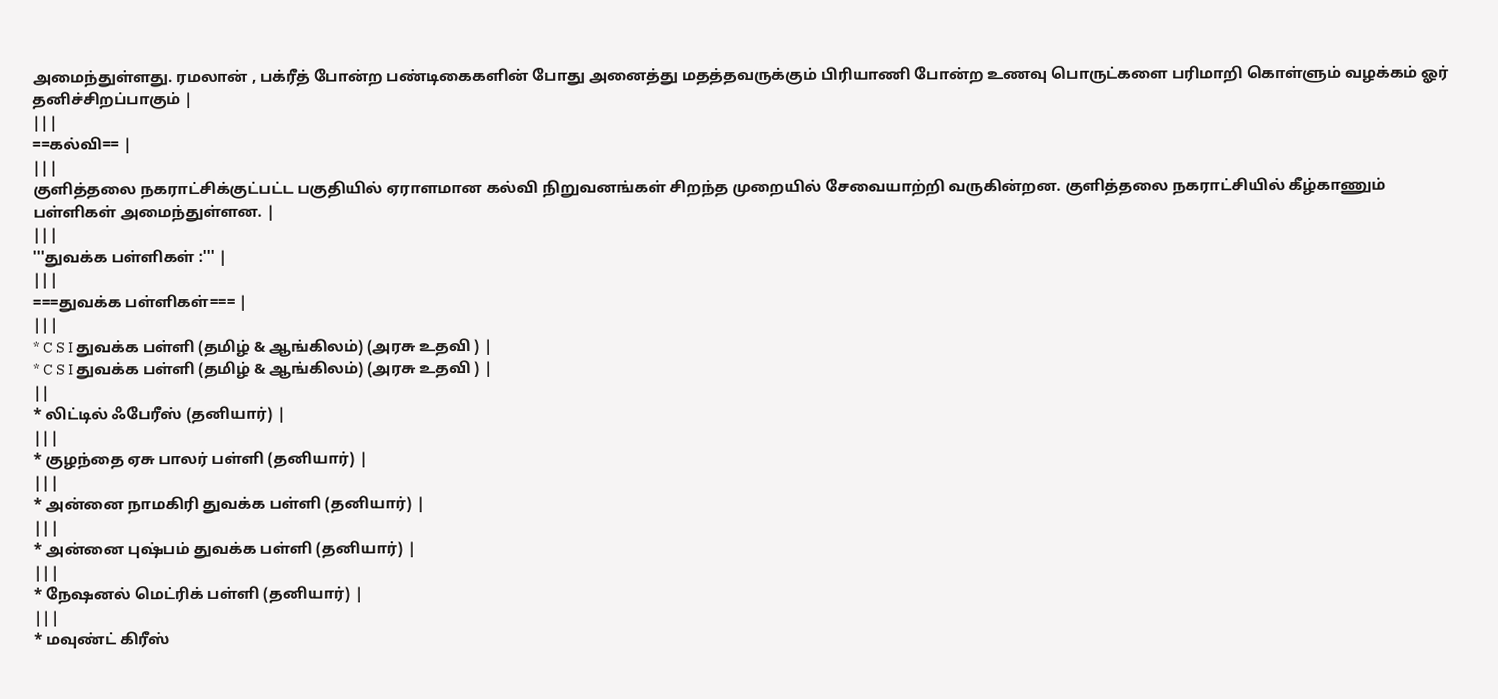அமைந்துள்ளது. ரமலான் , பக்ரீத் போன்ற பண்டிகைகளின் போது அனைத்து மதத்தவருக்கும் பிரியாணி போன்ற உணவு பொருட்களை பரிமாறி கொள்ளும் வழக்கம் ஓர் தனிச்சிறப்பாகும் |
|||
==கல்வி== |
|||
குளித்தலை நகராட்சிக்குட்பட்ட பகுதியில் ஏராளமான கல்வி நிறுவனங்கள் சிறந்த முறையில் சேவையாற்றி வருகின்றன. குளித்தலை நகராட்சியில் கீழ்காணும் பள்ளிகள் அமைந்துள்ளன. |
|||
'''துவக்க பள்ளிகள் :''' |
|||
===துவக்க பள்ளிகள்=== |
|||
* C S I துவக்க பள்ளி (தமிழ் & ஆங்கிலம்) (அரசு உதவி ) |
* C S I துவக்க பள்ளி (தமிழ் & ஆங்கிலம்) (அரசு உதவி ) |
||
* லிட்டில் ஃபேரீஸ் (தனியார்) |
|||
* குழந்தை ஏசு பாலர் பள்ளி (தனியார்) |
|||
* அன்னை நாமகிரி துவக்க பள்ளி (தனியார்) |
|||
* அன்னை புஷ்பம் துவக்க பள்ளி (தனியார்) |
|||
* நேஷனல் மெட்ரிக் பள்ளி (தனியார்) |
|||
* மவுண்ட் கிரீஸ்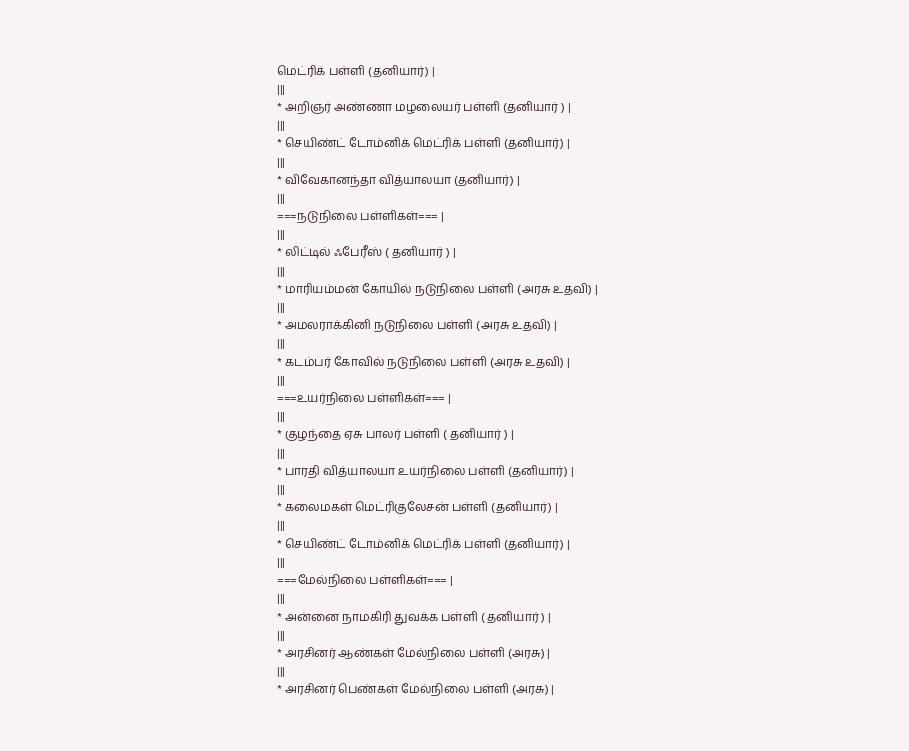மெட்ரிக் பள்ளி (தனியார்) |
|||
* அறிஞர் அண்ணா மழலையர் பள்ளி (தனியார் ) |
|||
* செயிண்ட் டோம்னிக் மெட்ரிக் பள்ளி (தனியார்) |
|||
* விவேகானந்தா வித்யாலயா (தனியார்) |
|||
===நடுநிலை பள்ளிகள்=== |
|||
* லிட்டில் ஃபேரீஸ் ( தனியார் ) |
|||
* மாரியம்மன் கோயில் நடுநிலை பள்ளி (அரசு உதவி) |
|||
* அமலராக்கினி நடுநிலை பள்ளி (அரசு உதவி) |
|||
* கடம்பர் கோவில் நடுநிலை பள்ளி (அரசு உதவி) |
|||
===உயர்நிலை பள்ளிகள்=== |
|||
* குழந்தை ஏசு பாலர் பள்ளி ( தனியார் ) |
|||
* பாரதி வித்யாலயா உயர்நிலை பள்ளி (தனியார்) |
|||
* கலைமகள் மெட்ரிகுலேசன் பள்ளி (தனியார்) |
|||
* செயிண்ட் டோம்னிக் மெட்ரிக் பள்ளி (தனியார்) |
|||
===மேல்நிலை பள்ளிகள்=== |
|||
* அன்னை நாமகிரி துவக்க பள்ளி ( தனியார் ) |
|||
* அரசினர் ஆண்கள் மேல்நிலை பள்ளி (அரசு) |
|||
* அரசினர் பெண்கள் மேல்நிலை பள்ளி (அரசு) |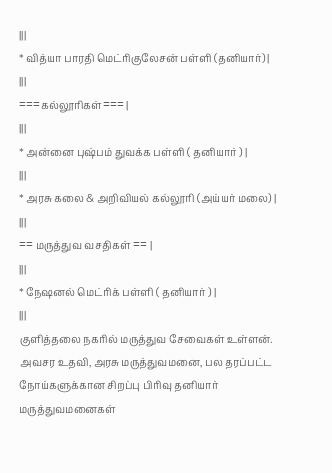|||
* வித்யா பாரதி மெட்ரிகுலேசன் பள்ளி (தனியார்) |
|||
===கல்லூரிகள்=== |
|||
* அன்னை புஷ்பம் துவக்க பள்ளி ( தனியார் ) |
|||
* அரசு கலை & அறிவியல் கல்லூரி (அய்யர் மலை) |
|||
== மருத்துவ வசதிகள் == |
|||
* நேஷனல் மெட்ரிக் பள்ளி ( தனியார் ) |
|||
குளித்தலை நகரில் மருத்துவ சேவைகள் உள்ளன். அவசர உதவி, அரசு மருத்துவமனை, பல தரப்பட்ட நோய்களுக்கான சிறப்பு பிரிவு தனியார் மருத்துவமனைகள்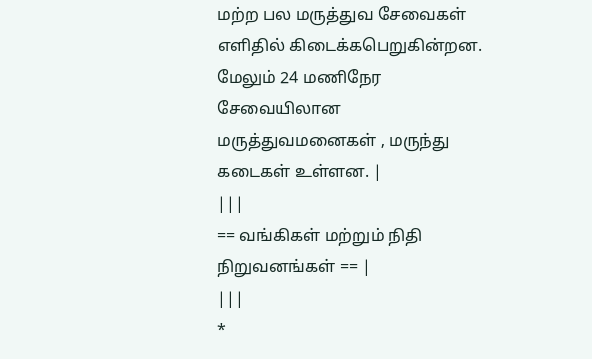மற்ற பல மருத்துவ சேவைகள் எளிதில் கிடைக்கபெறுகின்றன. மேலும் 24 மணிநேர சேவையிலான மருத்துவமனைகள் , மருந்து கடைகள் உள்ளன. |
|||
== வங்கிகள் மற்றும் நிதி நிறுவனங்கள் == |
|||
*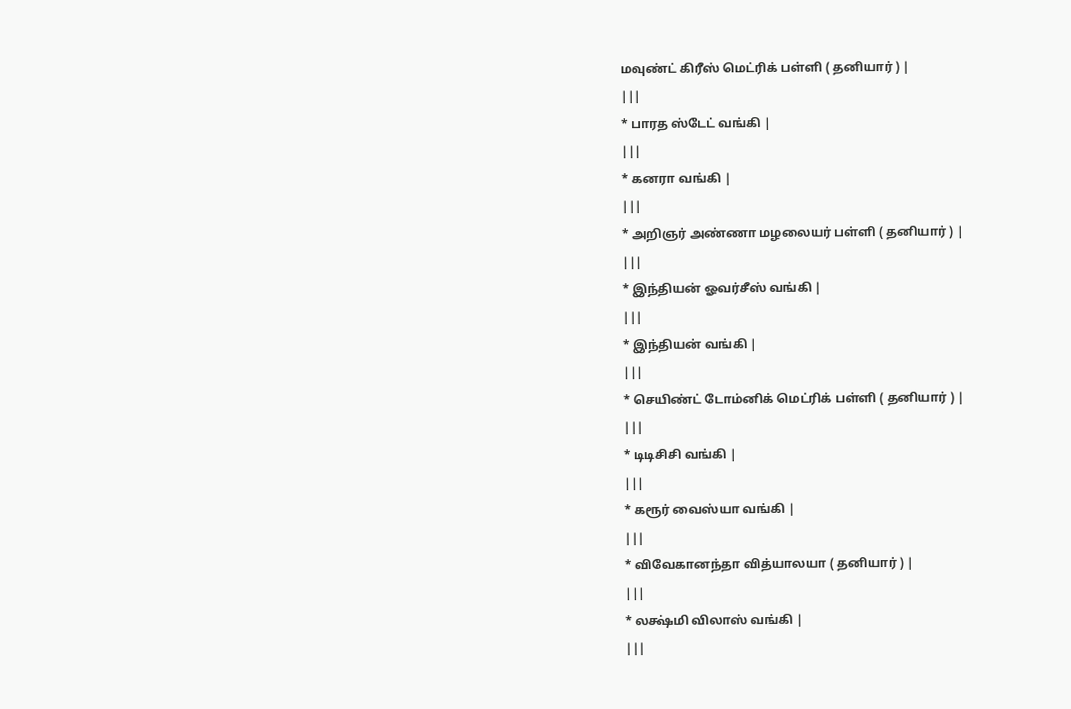மவுண்ட் கிரீஸ் மெட்ரிக் பள்ளி ( தனியார் ) |
|||
* பாரத ஸ்டேட் வங்கி |
|||
* கனரா வங்கி |
|||
* அறிஞர் அண்ணா மழலையர் பள்ளி ( தனியார் ) |
|||
* இந்தியன் ஓவர்சீஸ் வங்கி |
|||
* இந்தியன் வங்கி |
|||
* செயிண்ட் டோம்னிக் மெட்ரிக் பள்ளி ( தனியார் ) |
|||
* டிடிசிசி வங்கி |
|||
* கரூர் வைஸ்யா வங்கி |
|||
* விவேகானந்தா வித்யாலயா ( தனியார் ) |
|||
* லக்ஷ்மி விலாஸ் வங்கி |
|||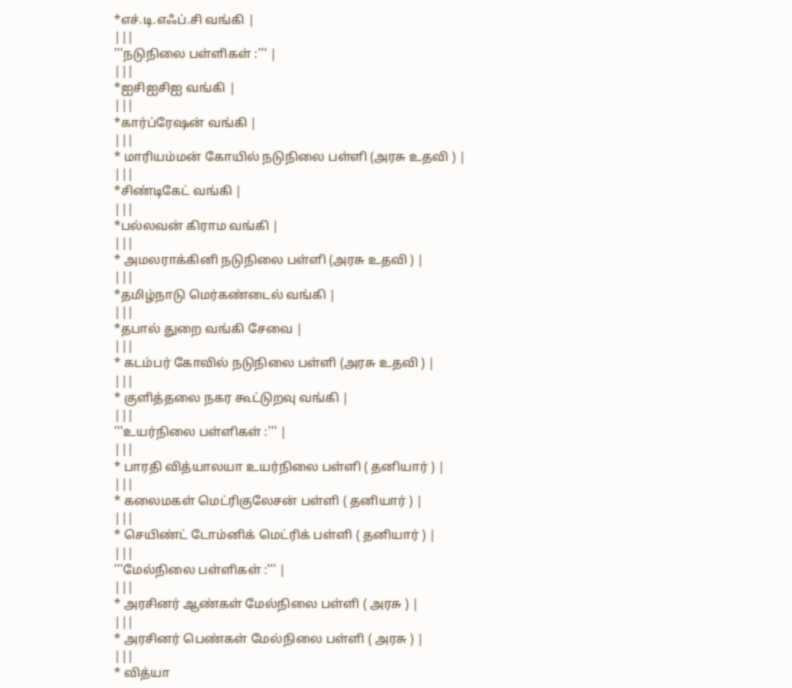*எச்.டி.எஃப்.சி வங்கி |
|||
'''நடுநிலை பள்ளிகள் :''' |
|||
*ஐசிஐசிஐ வங்கி |
|||
*கார்ப்ரேஷன் வங்கி |
|||
* மாரியம்மன் கோயில் நடுநிலை பள்ளி (அரசு உதவி ) |
|||
*சிண்டிகேட் வங்கி |
|||
*பல்லவன் கிராம வங்கி |
|||
* அமலராக்கினி நடுநிலை பள்ளி (அரசு உதவி ) |
|||
*தமிழ்நாடு மெர்கண்டைல் வங்கி |
|||
*தபால் துறை வங்கி சேவை |
|||
* கடம்பர் கோவில் நடுநிலை பள்ளி (அரசு உதவி ) |
|||
* குளித்தலை நகர கூட்டுறவு வங்கி |
|||
'''உயர்நிலை பள்ளிகள் :''' |
|||
* பாரதி வித்யாலயா உயர்நிலை பள்ளி ( தனியார் ) |
|||
* கலைமகள் மெட்ரிகுலேசன் பள்ளி ( தனியார் ) |
|||
* செயிண்ட் டோம்னிக் மெட்ரிக் பள்ளி ( தனியார் ) |
|||
'''மேல்நிலை பள்ளிகள் :''' |
|||
* அரசினர் ஆண்கள் மேல்நிலை பள்ளி ( அரசு ) |
|||
* அரசினர் பெண்கள் மேல்நிலை பள்ளி ( அரசு ) |
|||
* வித்யா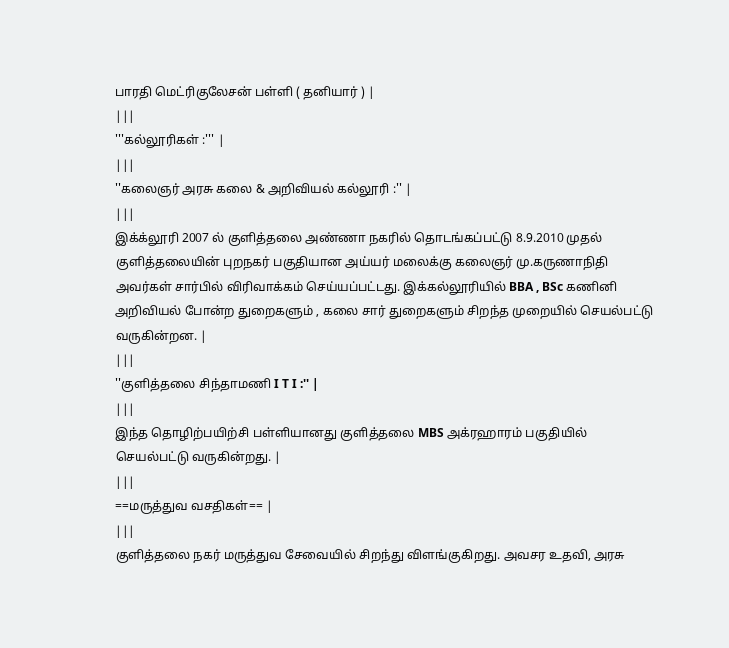பாரதி மெட்ரிகுலேசன் பள்ளி ( தனியார் ) |
|||
'''கல்லூரிகள் :''' |
|||
''கலைஞர் அரசு கலை & அறிவியல் கல்லூரி :'' |
|||
இக்க்லூரி 2007 ல் குளித்தலை அண்ணா நகரில் தொடங்கப்பட்டு 8.9.2010 முதல் குளித்தலையின் புறநகர் பகுதியான அய்யர் மலைக்கு கலைஞர் மு.கருணாநிதி அவர்கள் சார்பில் விரிவாக்கம் செய்யப்பட்டது. இக்கல்லூரியில் BBA , BSc கணினி அறிவியல் போன்ற துறைகளும் , கலை சார் துறைகளும் சிறந்த முறையில் செயல்பட்டு வருகின்றன. |
|||
''குளித்தலை சிந்தாமணி I T I :'' |
|||
இந்த தொழிற்பயிற்சி பள்ளியானது குளித்தலை MBS அக்ரஹாரம் பகுதியில் செயல்பட்டு வருகின்றது. |
|||
==மருத்துவ வசதிகள்== |
|||
குளித்தலை நகர் மருத்துவ சேவையில் சிறந்து விளங்குகிறது. அவசர உதவி, அரசு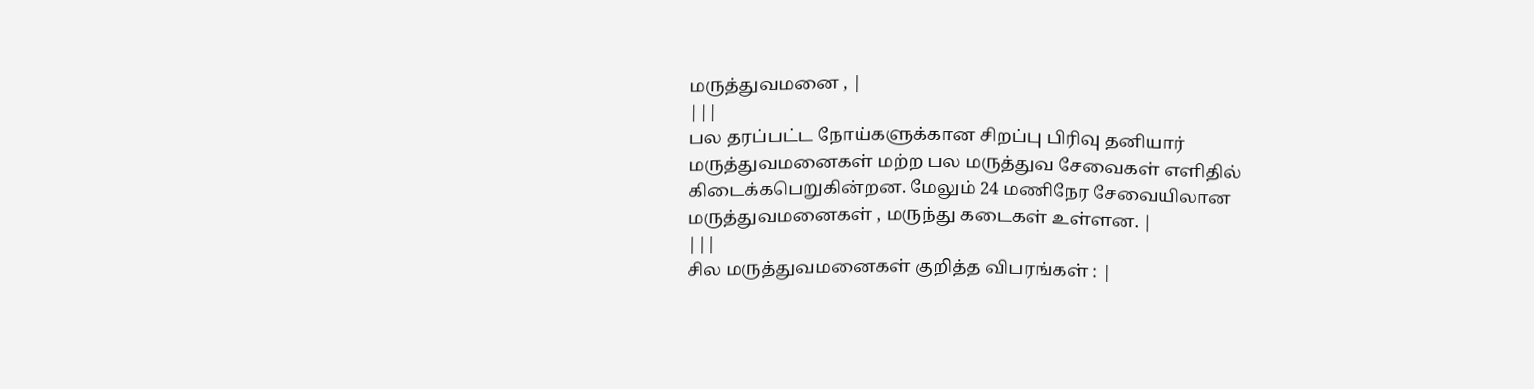மருத்துவமனை , |
|||
பல தரப்பட்ட நோய்களுக்கான சிறப்பு பிரிவு தனியார் மருத்துவமனைகள் மற்ற பல மருத்துவ சேவைகள் எளிதில் கிடைக்கபெறுகின்றன. மேலும் 24 மணிநேர சேவையிலான மருத்துவமனைகள் , மருந்து கடைகள் உள்ளன. |
|||
சில மருத்துவமனைகள் குறித்த விபரங்கள் : |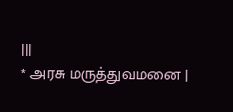|||
* அரசு மருத்துவமனை |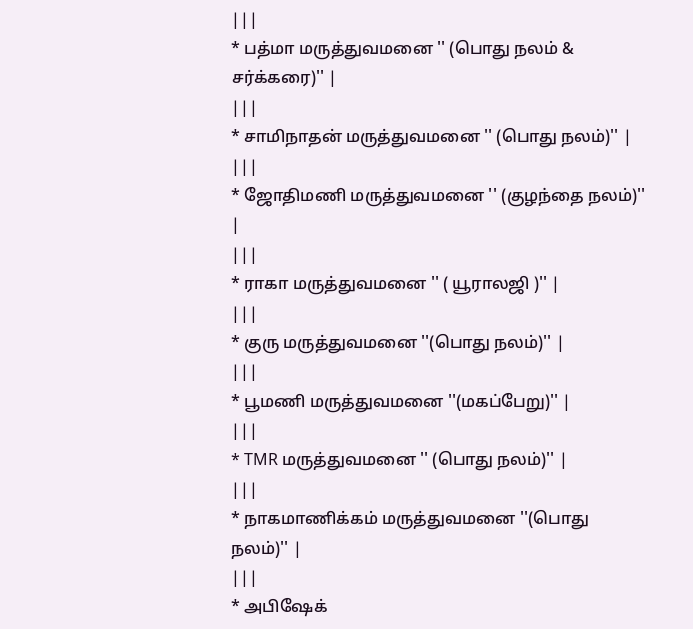|||
* பத்மா மருத்துவமனை '' (பொது நலம் & சர்க்கரை)'' |
|||
* சாமிநாதன் மருத்துவமனை '' (பொது நலம்)'' |
|||
* ஜோதிமணி மருத்துவமனை '' (குழந்தை நலம்)'' |
|||
* ராகா மருத்துவமனை '' ( யூராலஜி )'' |
|||
* குரு மருத்துவமனை ''(பொது நலம்)'' |
|||
* பூமணி மருத்துவமனை ''(மகப்பேறு)'' |
|||
* TMR மருத்துவமனை '' (பொது நலம்)'' |
|||
* நாகமாணிக்கம் மருத்துவமனை ''(பொது நலம்)'' |
|||
* அபிஷேக்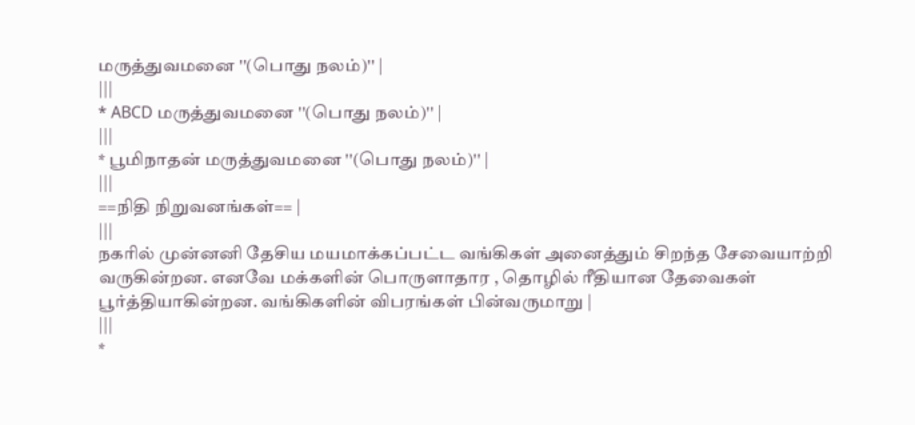மருத்துவமனை ''(பொது நலம்)'' |
|||
* ABCD மருத்துவமனை ''(பொது நலம்)'' |
|||
* பூமிநாதன் மருத்துவமனை ''(பொது நலம்)'' |
|||
==நிதி நிறுவனங்கள்== |
|||
நகரில் முன்னனி தேசிய மயமாக்கப்பட்ட வங்கிகள் அனைத்தும் சிறந்த சேவையாற்றி வருகின்றன. எனவே மக்களின் பொருளாதார , தொழில் ரீதியான தேவைகள் பூர்த்தியாகின்றன. வங்கிகளின் விபரங்கள் பின்வருமாறு |
|||
*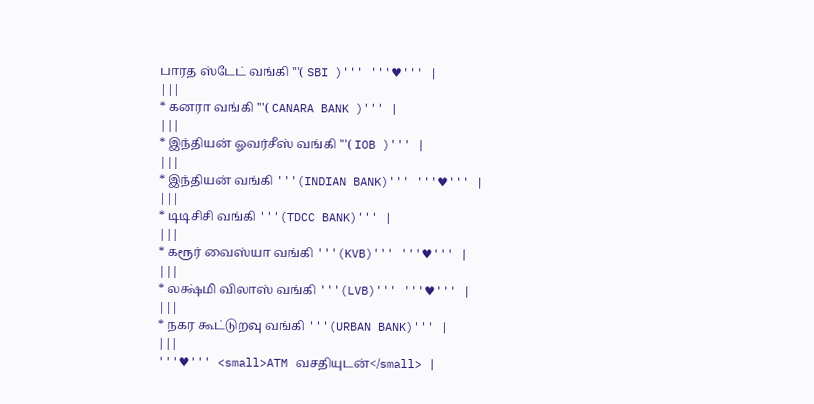பாரத ஸ்டேட் வங்கி '''( SBI )''' '''♥''' |
|||
* கனரா வங்கி '''( CANARA BANK )''' |
|||
* இந்தியன் ஓவர்சீஸ் வங்கி '''( IOB )''' |
|||
* இந்தியன் வங்கி '''(INDIAN BANK)''' '''♥''' |
|||
* டிடிசிசி வங்கி '''(TDCC BANK)''' |
|||
* கரூர் வைஸ்யா வங்கி '''(KVB)''' '''♥''' |
|||
* லக்ஷ்மி விலாஸ் வங்கி '''(LVB)''' '''♥''' |
|||
* நகர கூட்டுறவு வங்கி '''(URBAN BANK)''' |
|||
'''♥''' <small>ATM வசதியுடன்</small> |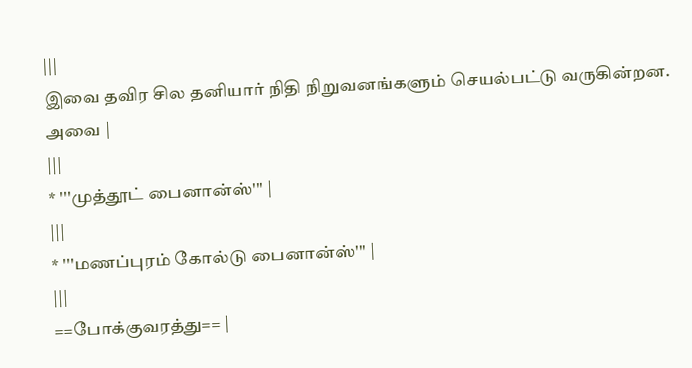|||
இவை தவிர சில தனியார் நிதி நிறுவனங்களும் செயல்பட்டு வருகின்றன. அவை |
|||
* '''முத்தூட் பைனான்ஸ்''' |
|||
* '''மணப்புரம் கோல்டு பைனான்ஸ்''' |
|||
==போக்குவரத்து== |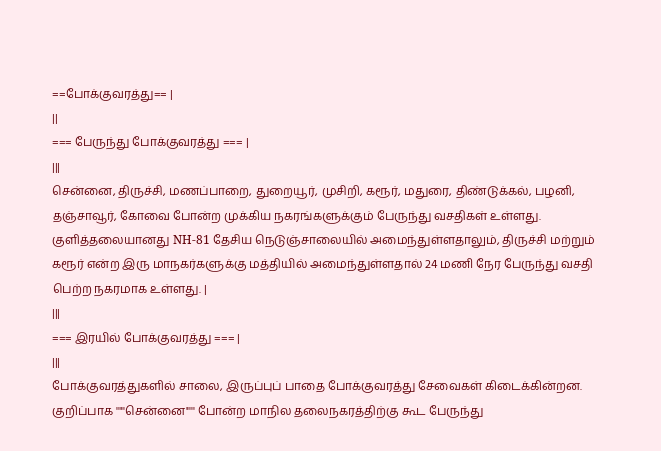==போக்குவரத்து== |
||
=== பேருந்து போக்குவரத்து === |
|||
சென்னை, திருச்சி, மணப்பாறை, துறையூர், முசிறி, கரூர், மதுரை, திண்டுக்கல், பழனி, தஞ்சாவூர், கோவை போன்ற முக்கிய நகரங்களுக்கும் பேருந்து வசதிகள் உள்ளது. குளித்தலையானது NH-81 தேசிய நெடுஞ்சாலையில் அமைந்துள்ளதாலும், திருச்சி மற்றும் கரூர் என்ற இரு மாநகர்களுக்கு மத்தியில் அமைந்துள்ளதால் 24 மணி நேர பேருந்து வசதி பெற்ற நகரமாக உள்ளது. |
|||
=== இரயில் போக்குவரத்து === |
|||
போக்குவரத்துகளில் சாலை, இருப்புப் பாதை போக்குவரத்து சேவைகள் கிடைக்கின்றன. குறிப்பாக '''''சென்னை''''' போன்ற மாநில தலைநகரத்திற்கு கூட பேருந்து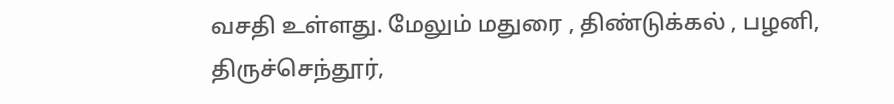வசதி உள்ளது. மேலும் மதுரை , திண்டுக்கல் , பழனி, திருச்செந்தூர்,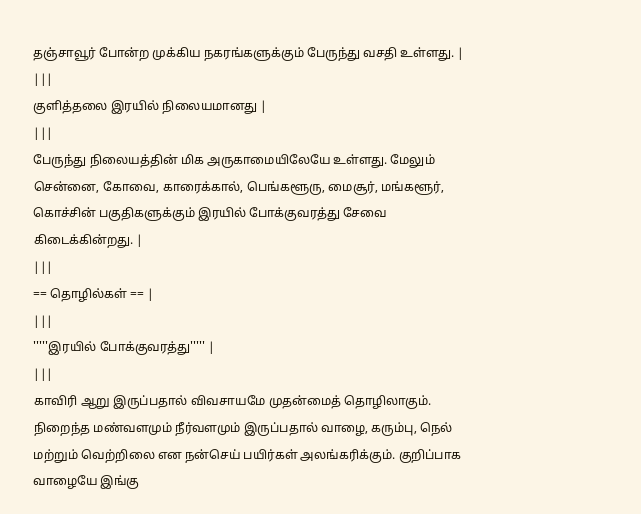தஞ்சாவூர் போன்ற முக்கிய நகரங்களுக்கும் பேருந்து வசதி உள்ளது. |
|||
குளித்தலை இரயில் நிலையமானது |
|||
பேருந்து நிலையத்தின் மிக அருகாமையிலேயே உள்ளது. மேலும் சென்னை, கோவை, காரைக்கால், பெங்களூரு, மைசூர், மங்களூர், கொச்சின் பகுதிகளுக்கும் இரயில் போக்குவரத்து சேவை கிடைக்கின்றது. |
|||
== தொழில்கள் == |
|||
'''''இரயில் போக்குவரத்து''''' |
|||
காவிரி ஆறு இருப்பதால் விவசாயமே முதன்மைத் தொழிலாகும். நிறைந்த மண்வளமும் நீர்வளமும் இருப்பதால் வாழை, கரும்பு, நெல் மற்றும் வெற்றிலை என நன்செய் பயிர்கள் அலங்கரிக்கும். குறிப்பாக வாழையே இங்கு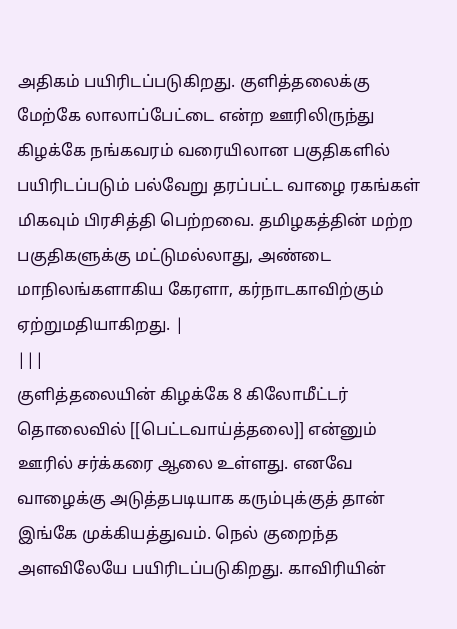அதிகம் பயிரிடப்படுகிறது. குளித்தலைக்கு மேற்கே லாலாப்பேட்டை என்ற ஊரிலிருந்து கிழக்கே நங்கவரம் வரையிலான பகுதிகளில் பயிரிடப்படும் பல்வேறு தரப்பட்ட வாழை ரகங்கள் மிகவும் பிரசித்தி பெற்றவை. தமிழகத்தின் மற்ற பகுதிகளுக்கு மட்டுமல்லாது, அண்டை மாநிலங்களாகிய கேரளா, கர்நாடகாவிற்கும் ஏற்றுமதியாகிறது. |
|||
குளித்தலையின் கிழக்கே 8 கிலோமீட்டர் தொலைவில் [[பெட்டவாய்த்தலை]] என்னும் ஊரில் சர்க்கரை ஆலை உள்ளது. எனவே வாழைக்கு அடுத்தபடியாக கரும்புக்குத் தான் இங்கே முக்கியத்துவம். நெல் குறைந்த அளவிலேயே பயிரிடப்படுகிறது. காவிரியின்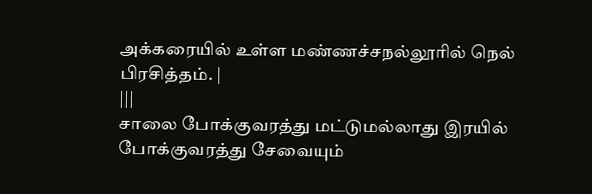அக்கரையில் உள்ள மண்ணச்சநல்லூரில் நெல் பிரசித்தம். |
|||
சாலை போக்குவரத்து மட்டுமல்லாது இரயில் போக்குவரத்து சேவையும்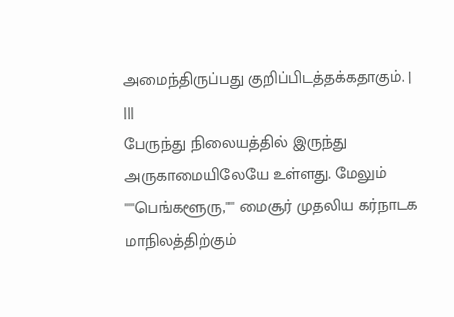அமைந்திருப்பது குறிப்பிடத்தக்கதாகும். |
|||
பேருந்து நிலையத்தில் இருந்து அருகாமையிலேயே உள்ளது. மேலும் '''''பெங்களூரு,''''' மைசூர் முதலிய கர்நாடக மாநிலத்திற்கும்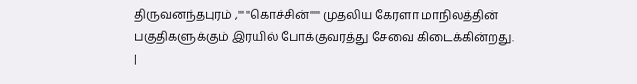திருவனந்தபுரம் ,''' ''கொச்சின்''''' முதலிய கேரளா மாநிலத்தின் பகுதிகளுக்கும் இரயில் போக்குவரத்து சேவை கிடைக்கின்றது. |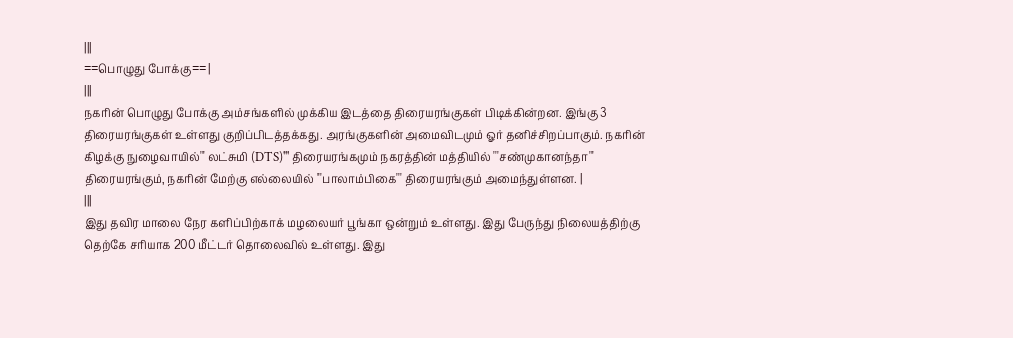|||
==பொழுது போக்கு== |
|||
நகரின் பொழுது போக்கு அம்சங்களில் முக்கிய இடத்தை திரையரங்குகள் பிடிக்கின்றன. இங்கு 3 திரையரங்குகள் உள்ளது குறிப்பிடத்தக்கது. அரங்குகளின் அமைவிடமும் ஓர் தனிச்சிறப்பாகும். நகரின் கிழக்கு நுழைவாயில்''' லட்சுமி (DTS)''' திரையரங்கமும் நகரத்தின் மத்தியில் '''சண்முகானந்தா''' திரையரங்கும், நகரின் மேற்கு எல்லையில் '''பாலாம்பிகை''' திரையரங்கும் அமைந்துள்ளன. |
|||
இது தவிர மாலை நேர களிப்பிற்காக் மழலையர் பூங்கா ஒன்றும் உள்ளது. இது பேருந்து நிலையத்திற்கு தெற்கே சரியாக 200 மீட்டர் தொலைவில் உள்ளது. இது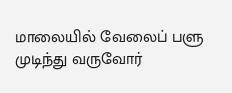மாலையில் வேலைப் பளு முடிந்து வருவோர்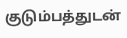குடும்பத்துடன்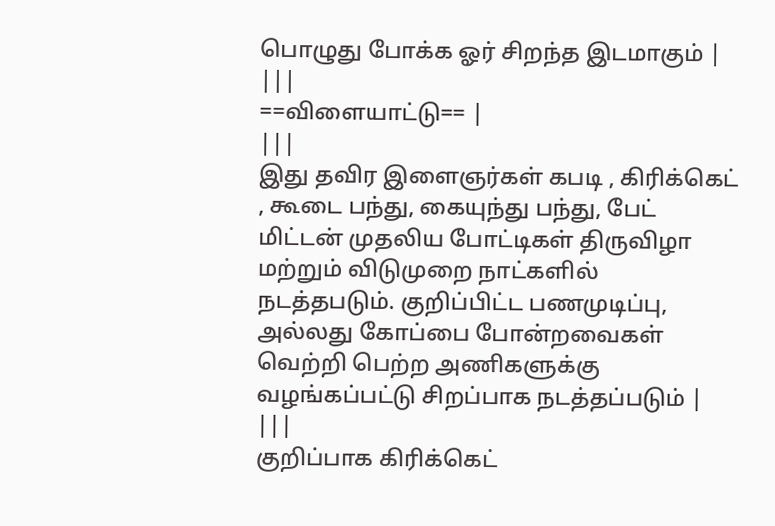பொழுது போக்க ஓர் சிறந்த இடமாகும் |
|||
==விளையாட்டு== |
|||
இது தவிர இளைஞர்கள் கபடி , கிரிக்கெட் , கூடை பந்து, கையுந்து பந்து, பேட் மிட்டன் முதலிய போட்டிகள் திருவிழா மற்றும் விடுமுறை நாட்களில் நடத்தபடும். குறிப்பிட்ட பணமுடிப்பு, அல்லது கோப்பை போன்றவைகள் வெற்றி பெற்ற அணிகளுக்கு வழங்கப்பட்டு சிறப்பாக நடத்தப்படும் |
|||
குறிப்பாக கிரிக்கெட்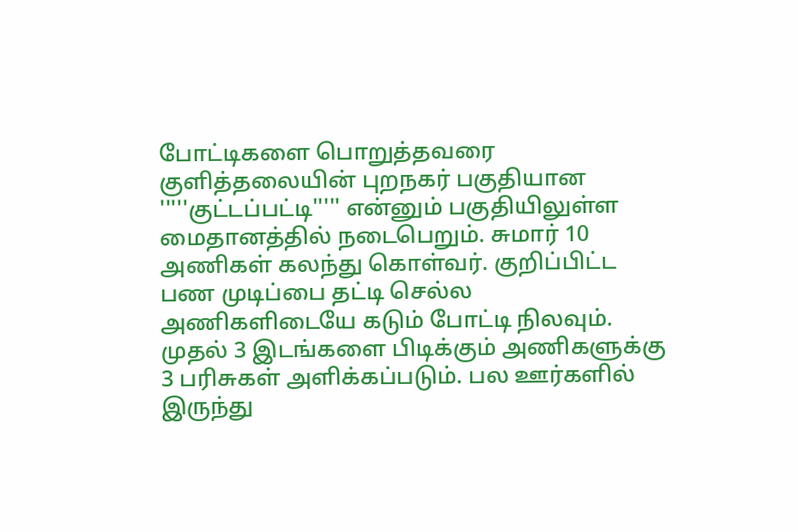போட்டிகளை பொறுத்தவரை குளித்தலையின் புறநகர் பகுதியான '''''குட்டப்பட்டி''''' என்னும் பகுதியிலுள்ள மைதானத்தில் நடைபெறும். சுமார் 10 அணிகள் கலந்து கொள்வர். குறிப்பிட்ட பண முடிப்பை தட்டி செல்ல அணிகளிடையே கடும் போட்டி நிலவும். முதல் 3 இடங்களை பிடிக்கும் அணிகளுக்கு 3 பரிசுகள் அளிக்கப்படும். பல ஊர்களில் இருந்து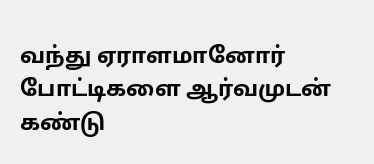வந்து ஏராளமானோர் போட்டிகளை ஆர்வமுடன் கண்டு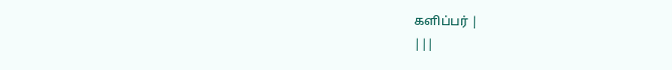களிப்பர் |
|||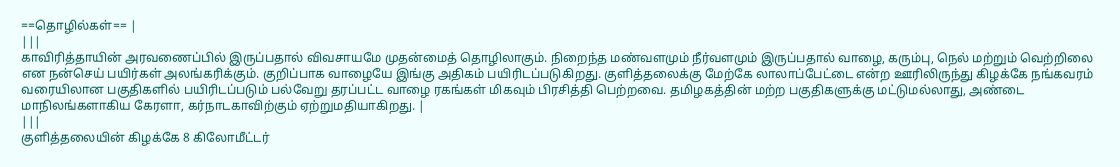==தொழில்கள்== |
|||
காவிரித்தாயின் அரவணைப்பில் இருப்பதால் விவசாயமே முதன்மைத் தொழிலாகும். நிறைந்த மண்வளமும் நீர்வளமும் இருப்பதால் வாழை, கரும்பு, நெல் மற்றும் வெற்றிலை என நன்செய் பயிர்கள் அலங்கரிக்கும். குறிப்பாக வாழையே இங்கு அதிகம் பயிரிடப்படுகிறது. குளித்தலைக்கு மேற்கே லாலாப்பேட்டை என்ற ஊரிலிருந்து கிழக்கே நங்கவரம் வரையிலான பகுதிகளில் பயிரிடப்படும் பல்வேறு தரப்பட்ட வாழை ரகங்கள் மிகவும் பிரசித்தி பெற்றவை. தமிழகத்தின் மற்ற பகுதிகளுக்கு மட்டுமல்லாது, அண்டை மாநிலங்களாகிய கேரளா, கர்நாடகாவிற்கும் ஏற்றுமதியாகிறது. |
|||
குளித்தலையின் கிழக்கே 8 கிலோமீட்டர்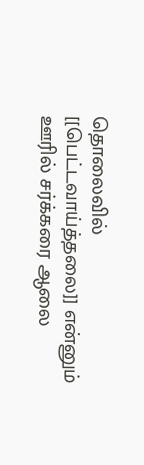தொலைவில் [[பெட்டவாய்த்தலை]] என்னும் ஊரில் சர்க்கரை ஆலை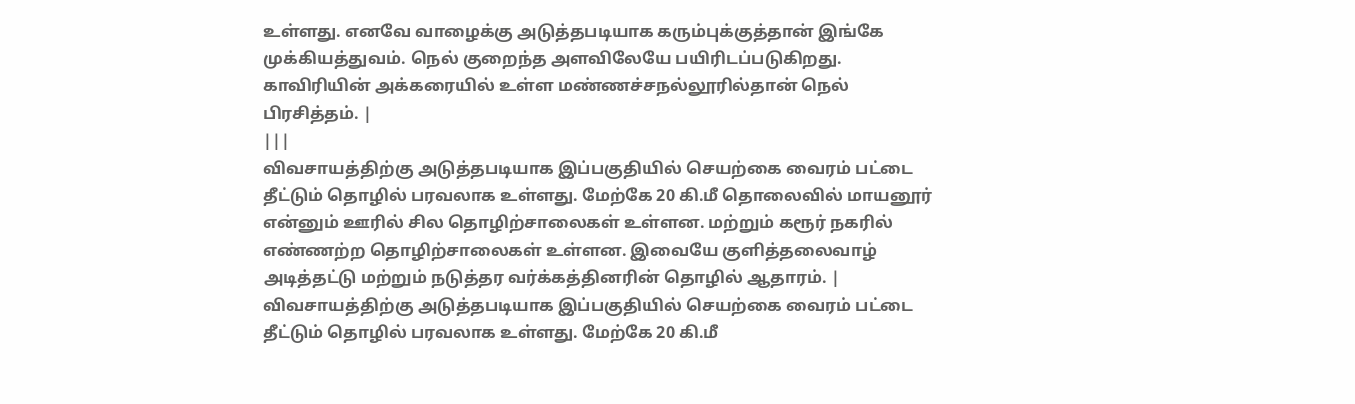உள்ளது. எனவே வாழைக்கு அடுத்தபடியாக கரும்புக்குத்தான் இங்கே முக்கியத்துவம். நெல் குறைந்த அளவிலேயே பயிரிடப்படுகிறது. காவிரியின் அக்கரையில் உள்ள மண்ணச்சநல்லூரில்தான் நெல் பிரசித்தம். |
|||
விவசாயத்திற்கு அடுத்தபடியாக இப்பகுதியில் செயற்கை வைரம் பட்டை தீட்டும் தொழில் பரவலாக உள்ளது. மேற்கே 20 கி.மீ தொலைவில் மாயனூர் என்னும் ஊரில் சில தொழிற்சாலைகள் உள்ளன. மற்றும் கரூர் நகரில் எண்ணற்ற தொழிற்சாலைகள் உள்ளன. இவையே குளித்தலைவாழ் அடித்தட்டு மற்றும் நடுத்தர வர்க்கத்தினரின் தொழில் ஆதாரம். |
விவசாயத்திற்கு அடுத்தபடியாக இப்பகுதியில் செயற்கை வைரம் பட்டை தீட்டும் தொழில் பரவலாக உள்ளது. மேற்கே 20 கி.மீ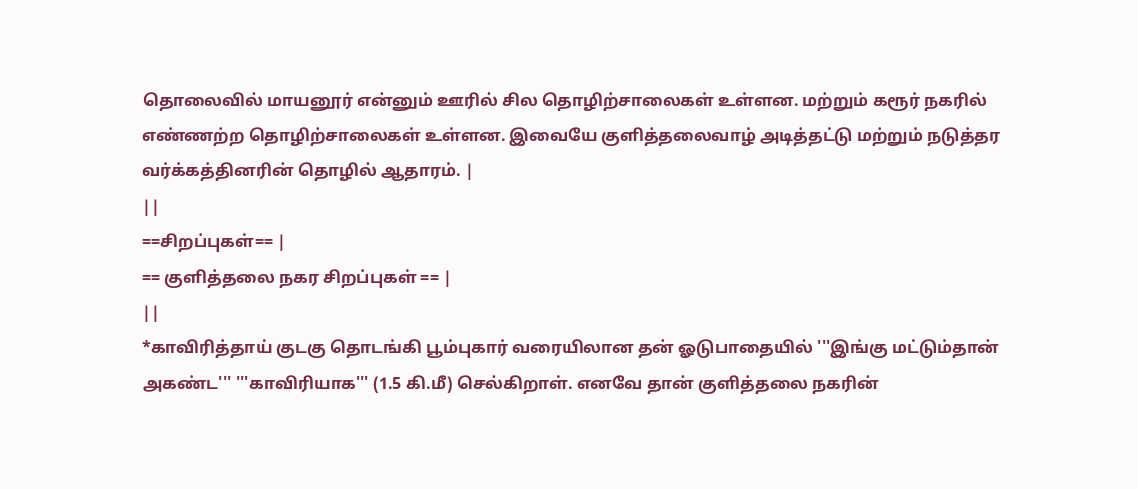தொலைவில் மாயனூர் என்னும் ஊரில் சில தொழிற்சாலைகள் உள்ளன. மற்றும் கரூர் நகரில் எண்ணற்ற தொழிற்சாலைகள் உள்ளன. இவையே குளித்தலைவாழ் அடித்தட்டு மற்றும் நடுத்தர வர்க்கத்தினரின் தொழில் ஆதாரம். |
||
==சிறப்புகள்== |
== குளித்தலை நகர சிறப்புகள் == |
||
*காவிரித்தாய் குடகு தொடங்கி பூம்புகார் வரையிலான தன் ஓடுபாதையில் '''இங்கு மட்டும்தான் அகண்ட''' '''காவிரியாக''' (1.5 கி.மீ) செல்கிறாள். எனவே தான் குளித்தலை நகரின்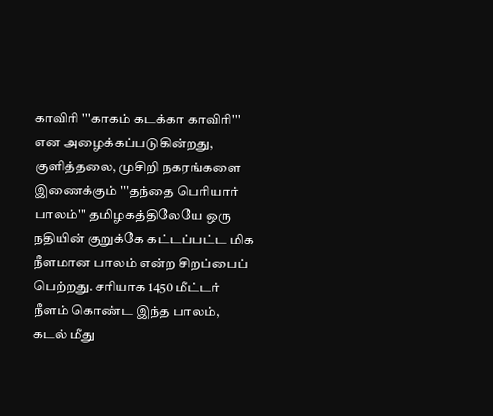காவிரி '''காகம் கடக்கா காவிரி''' என அழைக்கப்படுகின்றது, குளித்தலை, முசிறி நகரங்களை இணைக்கும் '''தந்தை பெரியார் பாலம்''' தமிழகத்திலேயே ஒரு நதியின் குறுக்கே கட்டப்பட்ட மிக நீளமான பாலம் என்ற சிறப்பைப் பெற்றது. சரியாக 1450 மீட்டர் நீளம் கொண்ட இந்த பாலம், கடல் மீது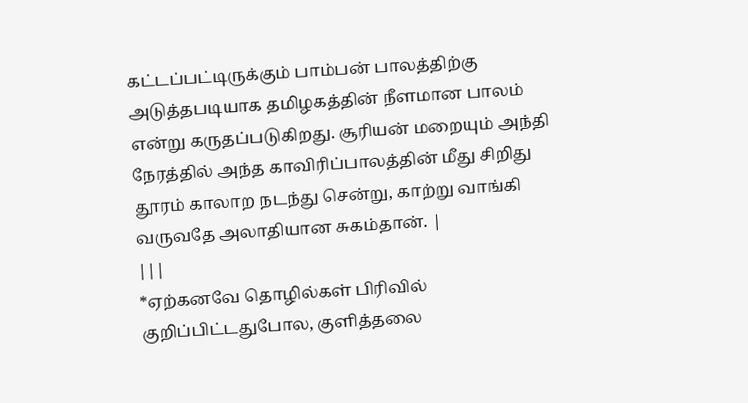கட்டப்பட்டிருக்கும் பாம்பன் பாலத்திற்கு அடுத்தபடியாக தமிழகத்தின் நீளமான பாலம் என்று கருதப்படுகிறது. சூரியன் மறையும் அந்தி நேரத்தில் அந்த காவிரிப்பாலத்தின் மீது சிறிது தூரம் காலாற நடந்து சென்று, காற்று வாங்கி வருவதே அலாதியான சுகம்தான். |
|||
*ஏற்கனவே தொழில்கள் பிரிவில் குறிப்பிட்டதுபோல, குளித்தலை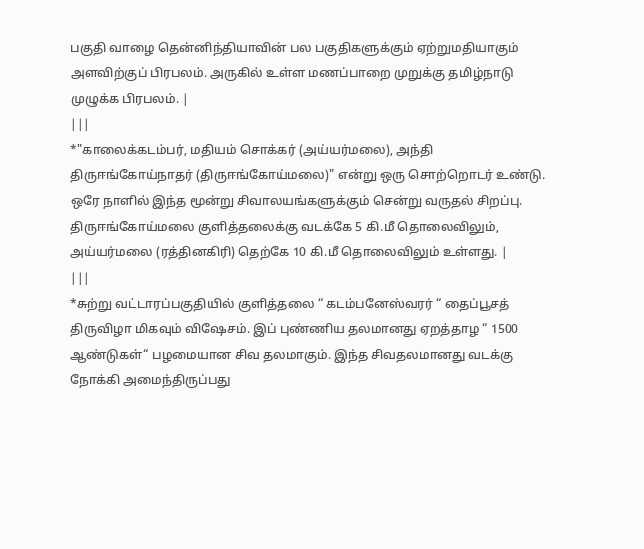பகுதி வாழை தென்னிந்தியாவின் பல பகுதிகளுக்கும் ஏற்றுமதியாகும் அளவிற்குப் பிரபலம். அருகில் உள்ள மணப்பாறை முறுக்கு தமிழ்நாடு முழுக்க பிரபலம். |
|||
*"காலைக்கடம்பர், மதியம் சொக்கர் (அய்யர்மலை), அந்தி திருஈங்கோய்நாதர் (திருஈங்கோய்மலை)" என்று ஒரு சொற்றொடர் உண்டு. ஒரே நாளில் இந்த மூன்று சிவாலயங்களுக்கும் சென்று வருதல் சிறப்பு. திருஈங்கோய்மலை குளித்தலைக்கு வடக்கே 5 கி.மீ தொலைவிலும், அய்யர்மலை (ரத்தினகிரி) தெற்கே 10 கி.மீ தொலைவிலும் உள்ளது. |
|||
*சுற்று வட்டாரப்பகுதியில் குளித்தலை “ கடம்பனேஸ்வரர் “ தைப்பூசத் திருவிழா மிகவும் விஷேசம். இப் புண்ணிய தலமானது ஏறத்தாழ “ 1500 ஆண்டுகள்“ பழமையான சிவ தலமாகும். இந்த சிவதலமானது வடக்கு நோக்கி அமைந்திருப்பது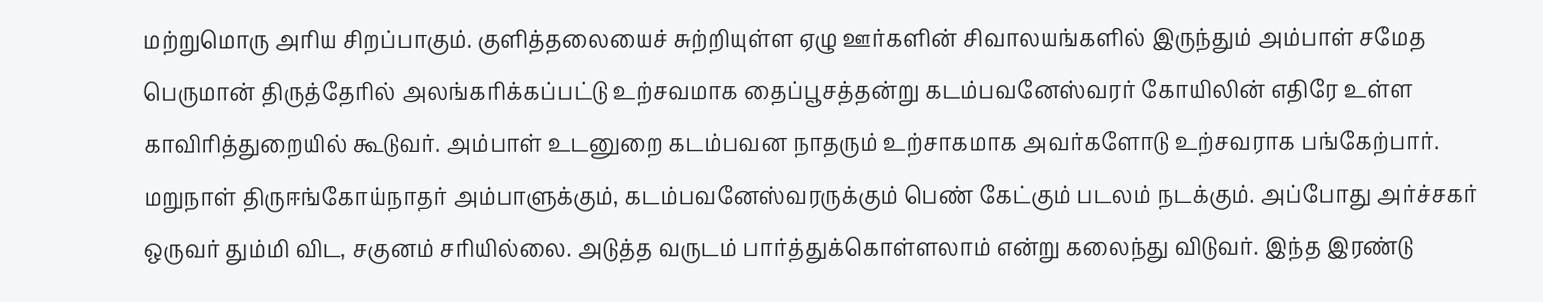மற்றுமொரு அரிய சிறப்பாகும். குளித்தலையைச் சுற்றியுள்ள ஏழு ஊர்களின் சிவாலயங்களில் இருந்தும் அம்பாள் சமேத பெருமான் திருத்தேரில் அலங்கரிக்கப்பட்டு உற்சவமாக தைப்பூசத்தன்று கடம்பவனேஸ்வரர் கோயிலின் எதிரே உள்ள காவிரித்துறையில் கூடுவர். அம்பாள் உடனுறை கடம்பவன நாதரும் உற்சாகமாக அவர்களோடு உற்சவராக பங்கேற்பார். மறுநாள் திருஈங்கோய்நாதர் அம்பாளுக்கும், கடம்பவனேஸ்வரருக்கும் பெண் கேட்கும் படலம் நடக்கும். அப்போது அர்ச்சகர் ஒருவர் தும்மி விட, சகுனம் சரியில்லை. அடுத்த வருடம் பார்த்துக்கொள்ளலாம் என்று கலைந்து விடுவர். இந்த இரண்டு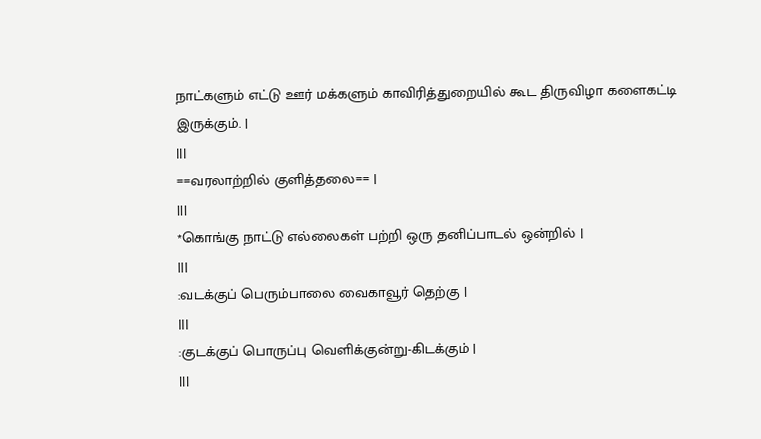நாட்களும் எட்டு ஊர் மக்களும் காவிரித்துறையில் கூட திருவிழா களைகட்டி இருக்கும். |
|||
==வரலாற்றில் குளித்தலை== |
|||
*கொங்கு நாட்டு எல்லைகள் பற்றி ஒரு தனிப்பாடல் ஒன்றில் |
|||
:வடக்குப் பெரும்பாலை வைகாவூர் தெற்கு |
|||
:குடக்குப் பொருப்பு வெளிக்குன்று-கிடக்கும் |
|||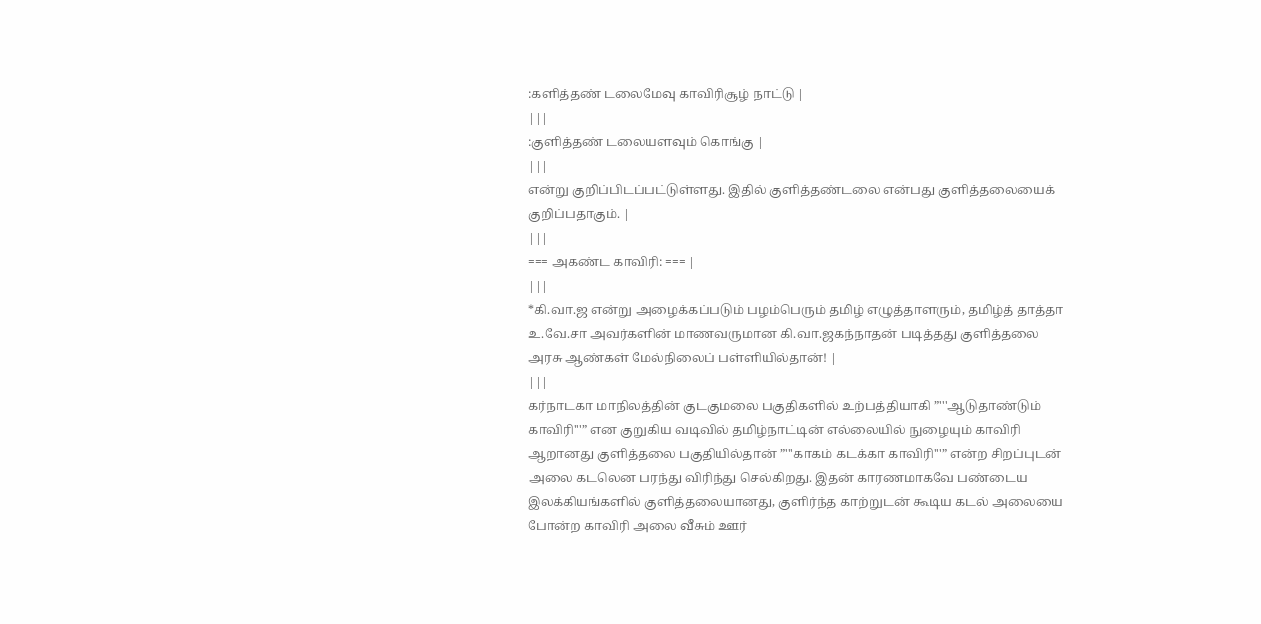:களித்தண் டலைமேவு காவிரிசூழ் நாட்டு |
|||
:குளித்தண் டலையளவும் கொங்கு |
|||
என்று குறிப்பிடப்பட்டுள்ளது. இதில் குளித்தண்டலை என்பது குளித்தலையைக் குறிப்பதாகும். |
|||
=== அகண்ட காவிரி: === |
|||
*கி.வா.ஜ என்று அழைக்கப்படும் பழம்பெரும் தமிழ் எழுத்தாளரும், தமிழ்த் தாத்தா உ.வே.சா அவர்களின் மாணவருமான கி.வா.ஜகந்நாதன் படித்தது குளித்தலை அரசு ஆண்கள் மேல்நிலைப் பள்ளியில்தான்! |
|||
கர்நாடகா மாநிலத்தின் குடகுமலை பகுதிகளில் உற்பத்தியாகி ”'''ஆடுதாண்டும் காவிரி'''” என குறுகிய வடிவில் தமிழ்நாட்டின் எல்லையில் நுழையும் காவிரி ஆறானது குளித்தலை பகுதியில்தான் ”'''காகம் கடக்கா காவிரி'''” என்ற சிறப்புடன் அலை கடலென பரந்து விரிந்து செல்கிறது. இதன் காரணமாகவே பண்டைய இலக்கியங்களில் குளித்தலையானது, குளிர்ந்த காற்றுடன் கூடிய கடல் அலையை போன்ற காவிரி அலை வீசும் ஊர்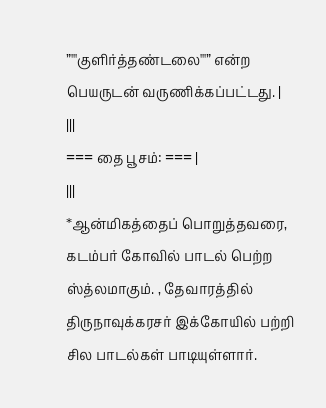”'''குளிர்த்தண்டலை'''” என்ற பெயருடன் வருணிக்கப்பட்டது. |
|||
=== தை பூசம்: === |
|||
*ஆன்மிகத்தைப் பொறுத்தவரை, கடம்பர் கோவில் பாடல் பெற்ற ஸ்த்லமாகும். , தேவாரத்தில் திருநாவுக்கரசர் இக்கோயில் பற்றி சில பாடல்கள் பாடியுள்ளார்.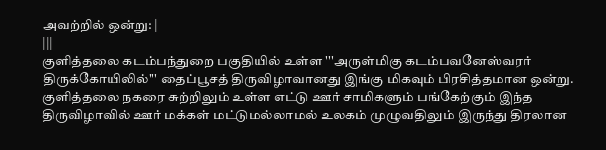அவற்றில் ஒன்று: |
|||
குளித்தலை கடம்பந்துறை பகுதியில் உள்ள '''அருள்மிகு கடம்பவனேஸ்வரர் திருக்கோயிலில்''' தைப்பூசத் திருவிழாவானது இங்கு மிகவும் பிரசித்தமான ஒன்று. குளித்தலை நகரை சுற்றிலும் உள்ள எட்டு ஊர் சாமிகளும் பங்கேற்கும் இந்த திருவிழாவில் ஊர் மக்கள் மட்டுமல்லாமல் உலகம் முழுவதிலும் இருந்து திரலான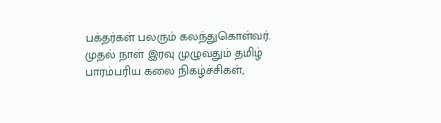பக்தர்கள் பலரும் கலந்துகொள்வர். முதல் நாள் இரவு முழுவதும் தமிழ் பாரம்பரிய கலை நிகழ்ச்சிகள்,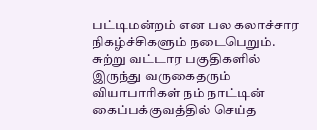பட்டிமன்றம் என பல கலாச்சார நிகழ்ச்சிகளும் நடைபெறும். சுற்று வட்டார பகுதிகளில் இருந்து வருகைதரும் வியாபாரிகள் நம் நாட்டின் கைப்பக்குவத்தில் செய்த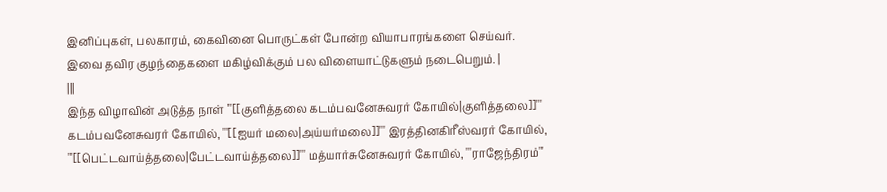இனிப்புகள், பலகாரம், கைவினை பொருட்கள் போன்ற வியாபாரங்களை செய்வர். இவை தவிர குழந்தைகளை மகிழ்விக்கும் பல விளையாட்டுகளும் நடைபெறும். |
|||
இந்த விழாவின் அடுத்த நாள் '''[[குளித்தலை கடம்பவனேசுவரர் கோயில்|குளித்தலை]]''' கடம்பவனேசுவரர் கோயில், '''[[ஐயர் மலை|அய்யர்மலை]]''' இரத்தினகிரீஸ்வரர் கோயில், '''[[பெட்டவாய்த்தலை|பேட்டவாய்த்தலை]]''' மத்யார்சுனேசுவரர் கோயில், '''ராஜேந்திரம்'''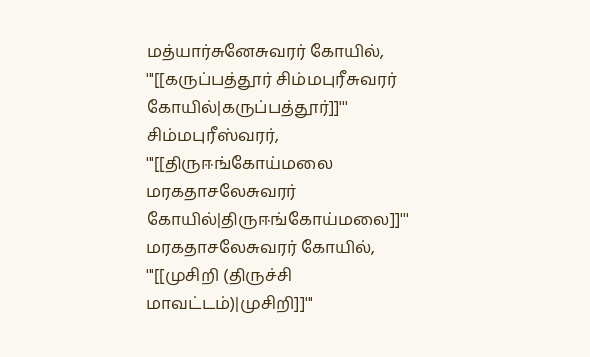மத்யார்சுனேசுவரர் கோயில், '''[[கருப்பத்தூர் சிம்மபுரீசுவரர் கோயில்|கருப்பத்தூர்]]''' சிம்மபுரீஸ்வரர், '''[[திருஈங்கோய்மலை மரகதாசலேசுவரர் கோயில்|திருஈங்கோய்மலை]]''' மரகதாசலேசுவரர் கோயில், '''[[முசிறி (திருச்சி மாவட்டம்)|முசிறி]]'''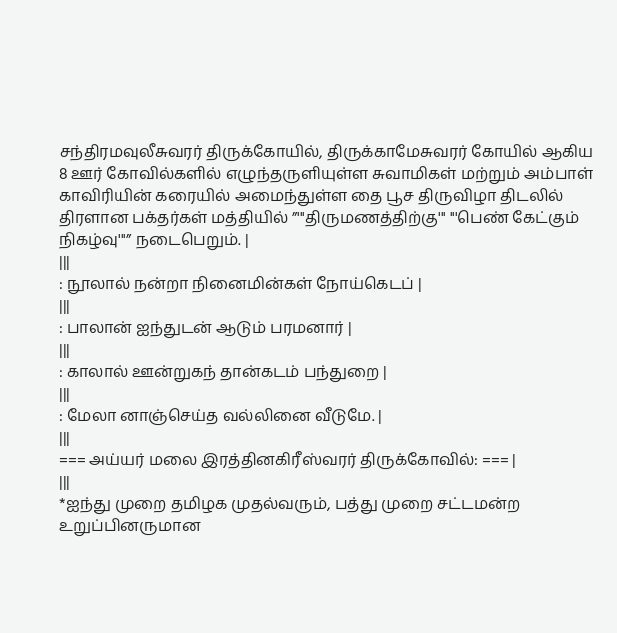சந்திரமவுலீசுவரர் திருக்கோயில், திருக்காமேசுவரர் கோயில் ஆகிய 8 ஊர் கோவில்களில் எழுந்தருளியுள்ள சுவாமிகள் மற்றும் அம்பாள் காவிரியின் கரையில் அமைந்துள்ள தை பூச திருவிழா திடலில் திரளான பக்தர்கள் மத்தியில் ”'''திருமணத்திற்கு''' '''பெண் கேட்கும் நிகழ்வு'''” நடைபெறும். |
|||
: நூலால் நன்றா நினைமின்கள் நோய்கெடப் |
|||
: பாலான் ஐந்துடன் ஆடும் பரமனார் |
|||
: காலால் ஊன்றுகந் தான்கடம் பந்துறை |
|||
: மேலா னாஞ்செய்த வல்லினை வீடுமே. |
|||
=== அய்யர் மலை இரத்தினகிரீஸ்வரர் திருக்கோவில்: === |
|||
*ஐந்து முறை தமிழக முதல்வரும், பத்து முறை சட்டமன்ற உறுப்பினருமான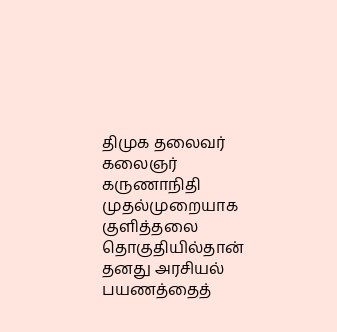திமுக தலைவர் கலைஞர் கருணாநிதி முதல்முறையாக குளித்தலை தொகுதியில்தான் தனது அரசியல் பயணத்தைத்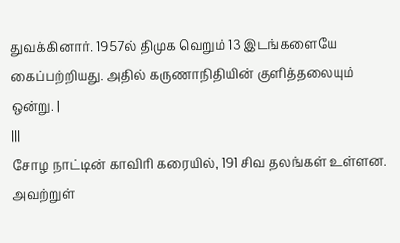துவக்கினார். 1957ல் திமுக வெறும் 13 இடங்களையே கைப்பற்றியது. அதில் கருணாநிதியின் குளித்தலையும் ஒன்று. |
|||
சோழ நாட்டின் காவிரி கரையில், 191 சிவ தலங்கள் உள்ளன. அவற்றுள்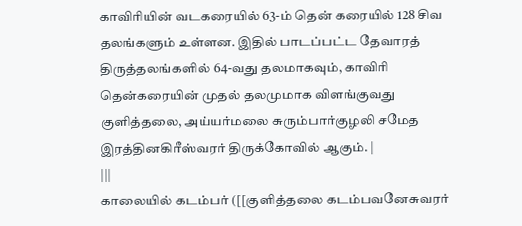காவிரியின் வடகரையில் 63-ம் தென் கரையில் 128 சிவ தலங்களும் உள்ளன. இதில் பாடப்பட்ட தேவாரத் திருத்தலங்களில் 64-வது தலமாகவும், காவிரி தென்கரையின் முதல் தலமுமாக விளங்குவது குளித்தலை, அய்யர்மலை சுரும்பார்குழலி சமேத இரத்தினகிரீஸ்வரர் திருக்கோவில் ஆகும். |
|||
காலையில் கடம்பர் ([[குளித்தலை கடம்பவனேசுவரர்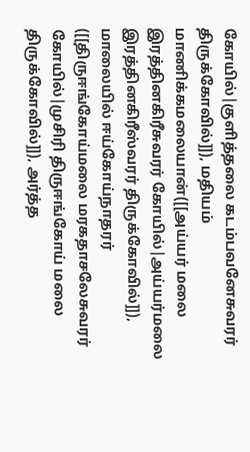கோயில்|குளித்தலை கடம்பவனேசுவரர் திருக்கோவில்]]), மதியம் மாணிக்கமலையான்([[அய்யர் மலை இரத்தினகிரீசுவரர் கோயில்|அய்யர்மலை இரத்தினகிரீஸ்வரர் திருக்கோவில்]]), மாலையில் ஈய்கோய்நாதரர் ([[திருஈங்கோய்மலை மரகதாசலேசுவரர் கோயில்|முசிரி திருஈங்கோய் மலை திருக்கோவில்]]), அர்த்த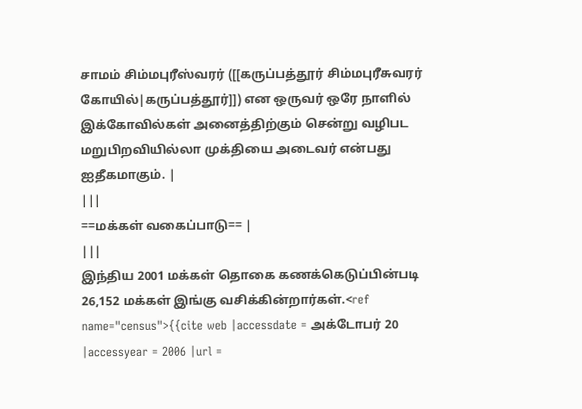சாமம் சிம்மபுரீஸ்வரர் ([[கருப்பத்தூர் சிம்மபுரீசுவரர் கோயில்|கருப்பத்தூர்]]) என ஒருவர் ஒரே நாளில் இக்கோவில்கள் அனைத்திற்கும் சென்று வழிபட மறுபிறவியில்லா முக்தியை அடைவர் என்பது ஐதீகமாகும். |
|||
==மக்கள் வகைப்பாடு== |
|||
இந்திய 2001 மக்கள் தொகை கணக்கெடுப்பின்படி 26,152 மக்கள் இங்கு வசிக்கின்றார்கள்.<ref name="census">{{cite web |accessdate = அக்டோபர் 20 |accessyear = 2006 |url =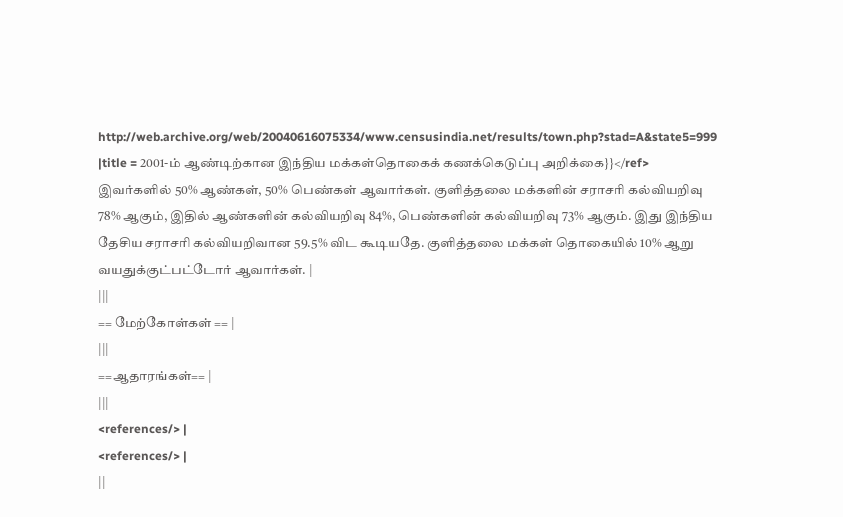http://web.archive.org/web/20040616075334/www.censusindia.net/results/town.php?stad=A&state5=999 |title = 2001-ம் ஆண்டிற்கான இந்திய மக்கள்தொகைக் கணக்கெடுப்பு அறிக்கை}}</ref> இவர்களில் 50% ஆண்கள், 50% பெண்கள் ஆவார்கள். குளித்தலை மக்களின் சராசரி கல்வியறிவு 78% ஆகும், இதில் ஆண்களின் கல்வியறிவு 84%, பெண்களின் கல்வியறிவு 73% ஆகும். இது இந்திய தேசிய சராசரி கல்வியறிவான 59.5% விட கூடியதே. குளித்தலை மக்கள் தொகையில் 10% ஆறு வயதுக்குட்பட்டோர் ஆவார்கள். |
|||
== மேற்கோள்கள் == |
|||
==ஆதாரங்கள்== |
|||
<references/> |
<references/> |
||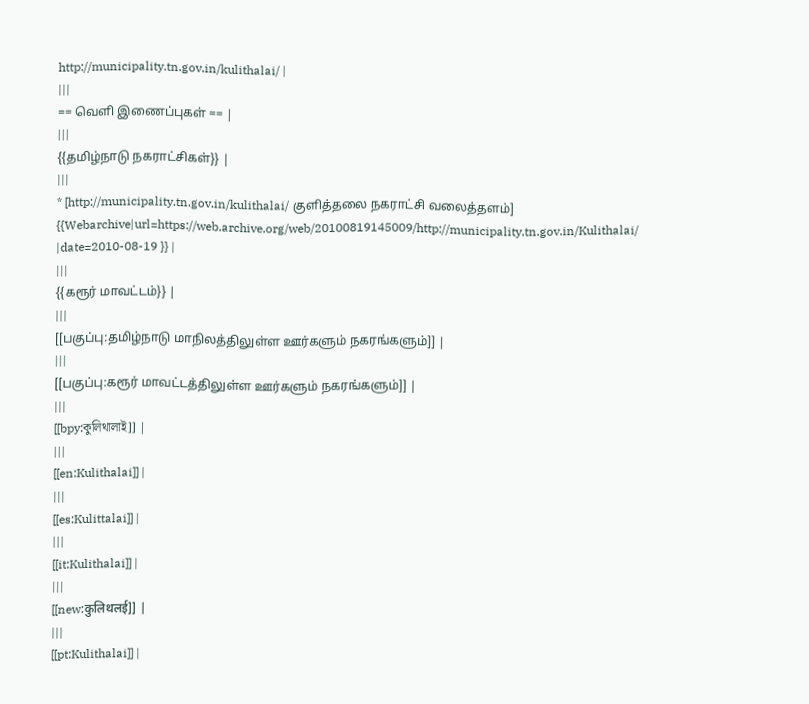http://municipality.tn.gov.in/kulithalai/ |
|||
== வெளி இணைப்புகள் == |
|||
{{தமிழ்நாடு நகராட்சிகள்}} |
|||
* [http://municipality.tn.gov.in/kulithalai/ குளித்தலை நகராட்சி வலைத்தளம்] {{Webarchive|url=https://web.archive.org/web/20100819145009/http://municipality.tn.gov.in/Kulithalai/ |date=2010-08-19 }} |
|||
{{கரூர் மாவட்டம்}} |
|||
[[பகுப்பு:தமிழ்நாடு மாநிலத்திலுள்ள ஊர்களும் நகரங்களும்]] |
|||
[[பகுப்பு:கரூர் மாவட்டத்திலுள்ள ஊர்களும் நகரங்களும்]] |
|||
[[bpy:কুলিথালাই]] |
|||
[[en:Kulithalai]] |
|||
[[es:Kulittalai]] |
|||
[[it:Kulithalai]] |
|||
[[new:कुलिथलई]] |
|||
[[pt:Kulithalai]] |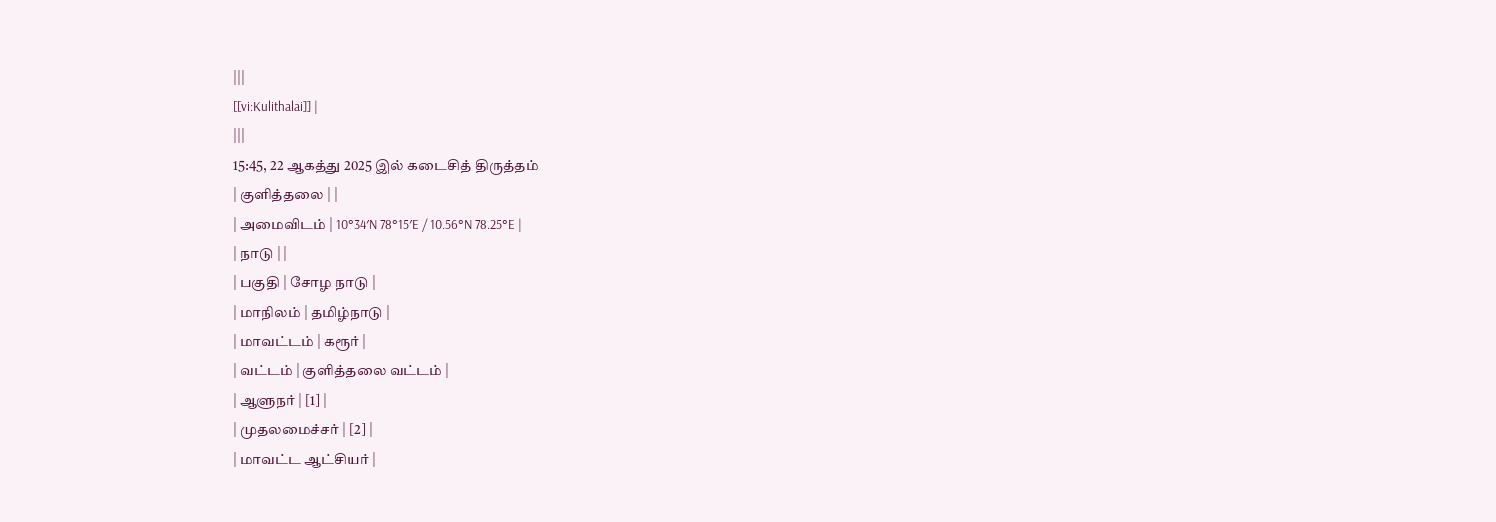|||
[[vi:Kulithalai]] |
|||
15:45, 22 ஆகத்து 2025 இல் கடைசித் திருத்தம்
| குளித்தலை | |
| அமைவிடம் | 10°34′N 78°15′E / 10.56°N 78.25°E |
| நாடு | |
| பகுதி | சோழ நாடு |
| மாநிலம் | தமிழ்நாடு |
| மாவட்டம் | கரூர் |
| வட்டம் | குளித்தலை வட்டம் |
| ஆளுநர் | [1] |
| முதலமைச்சர் | [2] |
| மாவட்ட ஆட்சியர் |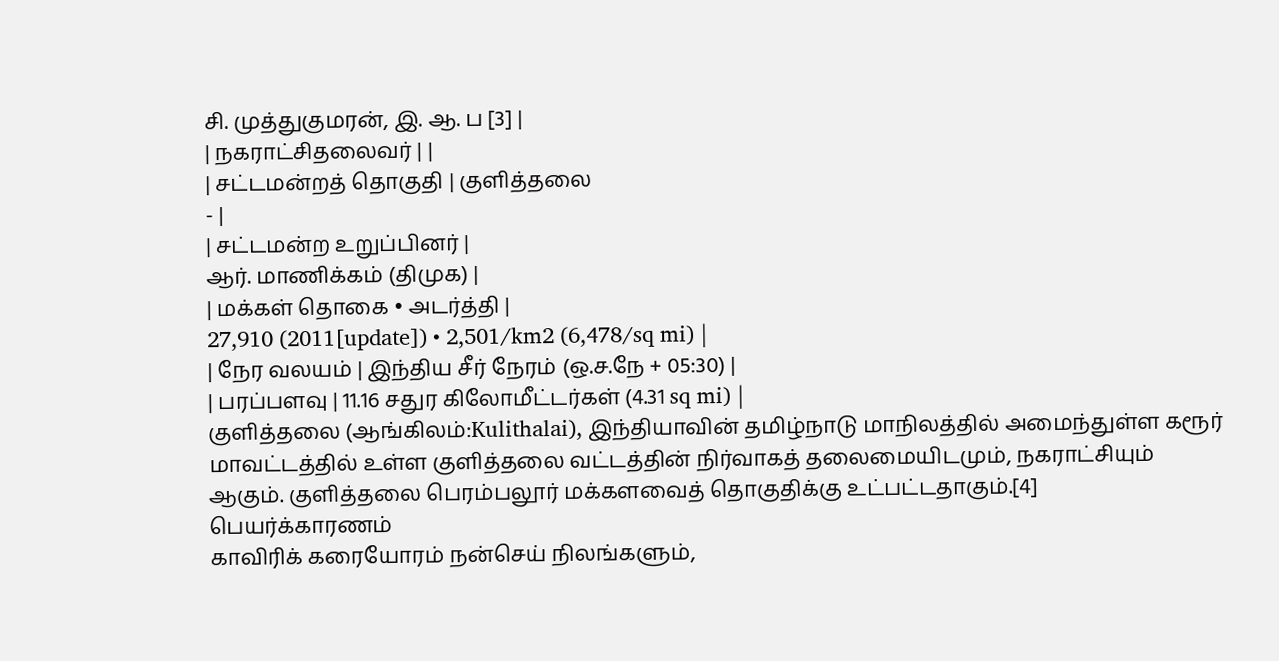சி. முத்துகுமரன், இ. ஆ. ப [3] |
| நகராட்சிதலைவர் | |
| சட்டமன்றத் தொகுதி | குளித்தலை
- |
| சட்டமன்ற உறுப்பினர் |
ஆர். மாணிக்கம் (திமுக) |
| மக்கள் தொகை • அடர்த்தி |
27,910 (2011[update]) • 2,501/km2 (6,478/sq mi) |
| நேர வலயம் | இந்திய சீர் நேரம் (ஒ.ச.நே + 05:30) |
| பரப்பளவு | 11.16 சதுர கிலோமீட்டர்கள் (4.31 sq mi) |
குளித்தலை (ஆங்கிலம்:Kulithalai), இந்தியாவின் தமிழ்நாடு மாநிலத்தில் அமைந்துள்ள கரூர் மாவட்டத்தில் உள்ள குளித்தலை வட்டத்தின் நிர்வாகத் தலைமையிடமும், நகராட்சியும் ஆகும். குளித்தலை பெரம்பலூர் மக்களவைத் தொகுதிக்கு உட்பட்டதாகும்.[4]
பெயர்க்காரணம்
காவிரிக் கரையோரம் நன்செய் நிலங்களும்,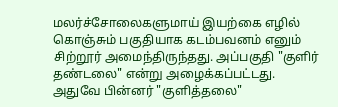மலர்ச்சோலைகளுமாய் இயற்கை எழில் கொஞ்சும் பகுதியாக கடம்பவனம் எனும் சிற்றூர் அமைந்திருந்தது. அப்பகுதி "குளிர் தண்டலை" என்று அழைக்கப்பட்டது. அதுவே பின்னர் "குளித்தலை"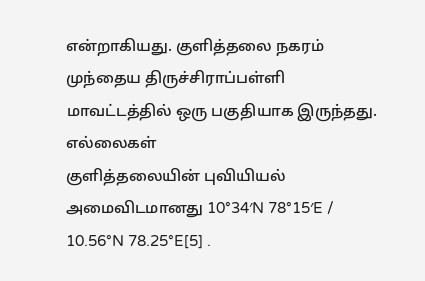என்றாகியது. குளித்தலை நகரம் முந்தைய திருச்சிராப்பள்ளி மாவட்டத்தில் ஒரு பகுதியாக இருந்தது.
எல்லைகள்
குளித்தலையின் புவியியல் அமைவிடமானது 10°34′N 78°15′E / 10.56°N 78.25°E[5] .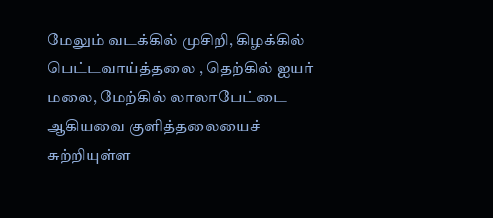மேலும் வடக்கில் முசிறி, கிழக்கில் பெட்டவாய்த்தலை , தெற்கில் ஐயர் மலை, மேற்கில் லாலாபேட்டை ஆகியவை குளித்தலையைச் சுற்றியுள்ள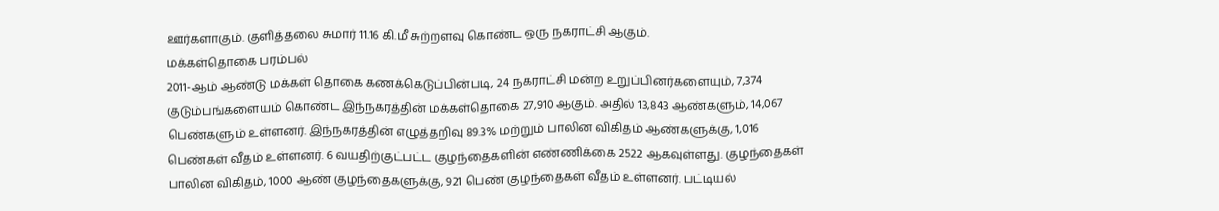ஊர்களாகும். குளித்தலை சுமார் 11.16 கி.மீ சுற்றளவு கொண்ட ஒரு நகராட்சி ஆகும்.
மக்கள்தொகை பரம்பல்
2011-ஆம் ஆண்டு மக்கள் தொகை கணக்கெடுப்பின்படி, 24 நகராட்சி மன்ற உறுப்பினர்களையும், 7,374 குடும்பங்களையம் கொண்ட இந்நகரத்தின் மக்கள்தொகை 27,910 ஆகும். அதில் 13,843 ஆண்களும், 14,067 பெண்களும் உள்ளனர். இந்நகரத்தின் எழுத்தறிவு 89.3% மற்றும் பாலின விகிதம் ஆண்களுக்கு, 1,016 பெண்கள் வீதம் உள்ளனர். 6 வயதிற்குட்பட்ட குழந்தைகளின் எண்ணிக்கை 2522 ஆகவுள்ளது. குழந்தைகள் பாலின விகிதம், 1000 ஆண் குழந்தைகளுக்கு, 921 பெண் குழந்தைகள் வீதம் உள்ளனர். பட்டியல்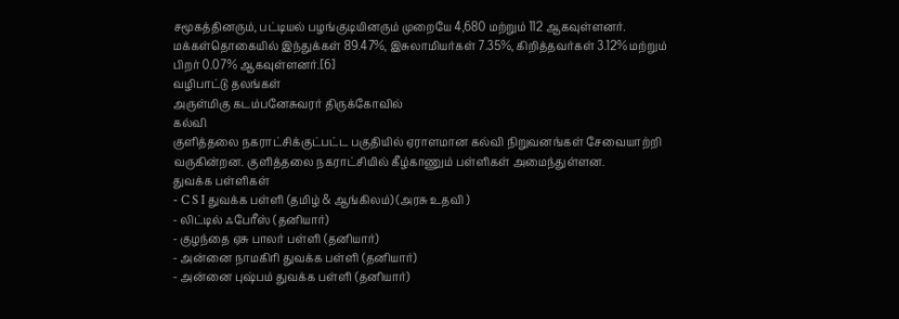சமூகத்தினரும், பட்டியல் பழங்குடியினரும் முறையே 4,680 மற்றும் 112 ஆகவுள்ளனர். மக்கள்தொகையில் இந்துக்கள் 89.47%, இசுலாமியர்கள் 7.35%, கிறித்தவர்கள் 3.12% மற்றும் பிறர் 0.07% ஆகவுள்ளனர்.[6]
வழிபாட்டு தலங்கள்
அருள்மிகு கடம்பனேசுவரர் திருக்கோவில்
கல்வி
குளித்தலை நகராட்சிக்குட்பட்ட பகுதியில் ஏராளமான கல்வி நிறுவனங்கள் சேவையாற்றி வருகின்றன. குளித்தலை நகராட்சியில் கீழ்காணும் பள்ளிகள் அமைந்துள்ளன.
துவக்க பள்ளிகள்
- C S I துவக்க பள்ளி (தமிழ் & ஆங்கிலம்) (அரசு உதவி )
- லிட்டில் ஃபேரீஸ் (தனியார்)
- குழந்தை ஏசு பாலர் பள்ளி (தனியார்)
- அன்னை நாமகிரி துவக்க பள்ளி (தனியார்)
- அன்னை புஷ்பம் துவக்க பள்ளி (தனியார்)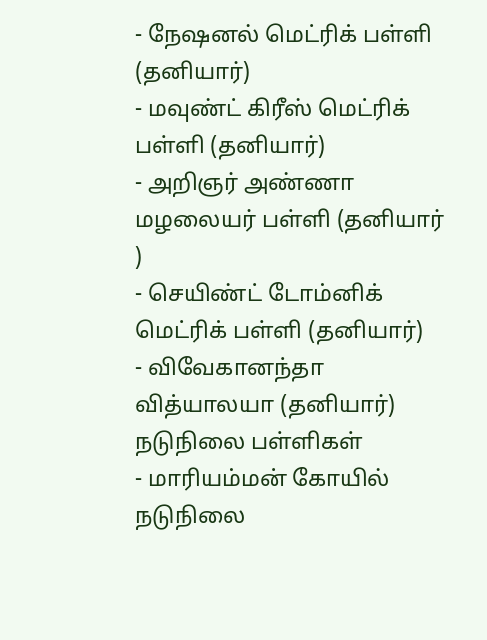- நேஷனல் மெட்ரிக் பள்ளி (தனியார்)
- மவுண்ட் கிரீஸ் மெட்ரிக் பள்ளி (தனியார்)
- அறிஞர் அண்ணா மழலையர் பள்ளி (தனியார் )
- செயிண்ட் டோம்னிக் மெட்ரிக் பள்ளி (தனியார்)
- விவேகானந்தா வித்யாலயா (தனியார்)
நடுநிலை பள்ளிகள்
- மாரியம்மன் கோயில் நடுநிலை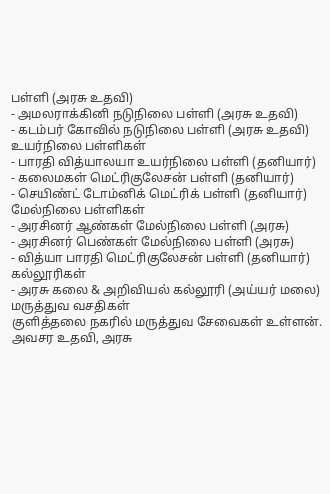பள்ளி (அரசு உதவி)
- அமலராக்கினி நடுநிலை பள்ளி (அரசு உதவி)
- கடம்பர் கோவில் நடுநிலை பள்ளி (அரசு உதவி)
உயர்நிலை பள்ளிகள்
- பாரதி வித்யாலயா உயர்நிலை பள்ளி (தனியார்)
- கலைமகள் மெட்ரிகுலேசன் பள்ளி (தனியார்)
- செயிண்ட் டோம்னிக் மெட்ரிக் பள்ளி (தனியார்)
மேல்நிலை பள்ளிகள்
- அரசினர் ஆண்கள் மேல்நிலை பள்ளி (அரசு)
- அரசினர் பெண்கள் மேல்நிலை பள்ளி (அரசு)
- வித்யா பாரதி மெட்ரிகுலேசன் பள்ளி (தனியார்)
கல்லூரிகள்
- அரசு கலை & அறிவியல் கல்லூரி (அய்யர் மலை)
மருத்துவ வசதிகள்
குளித்தலை நகரில் மருத்துவ சேவைகள் உள்ளன். அவசர உதவி, அரசு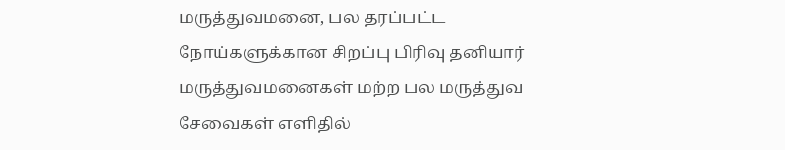மருத்துவமனை, பல தரப்பட்ட நோய்களுக்கான சிறப்பு பிரிவு தனியார் மருத்துவமனைகள் மற்ற பல மருத்துவ சேவைகள் எளிதில்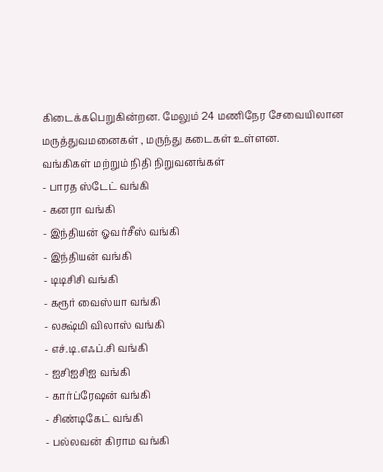கிடைக்கபெறுகின்றன. மேலும் 24 மணிநேர சேவையிலான மருத்துவமனைகள் , மருந்து கடைகள் உள்ளன.
வங்கிகள் மற்றும் நிதி நிறுவனங்கள்
- பாரத ஸ்டேட் வங்கி
- கனரா வங்கி
- இந்தியன் ஓவர்சீஸ் வங்கி
- இந்தியன் வங்கி
- டிடிசிசி வங்கி
- கரூர் வைஸ்யா வங்கி
- லக்ஷ்மி விலாஸ் வங்கி
- எச்.டி.எஃப்.சி வங்கி
- ஐசிஐசிஐ வங்கி
- கார்ப்ரேஷன் வங்கி
- சிண்டிகேட் வங்கி
- பல்லவன் கிராம வங்கி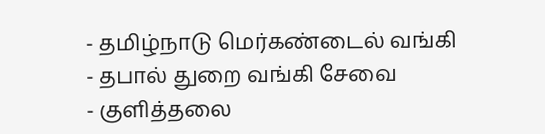- தமிழ்நாடு மெர்கண்டைல் வங்கி
- தபால் துறை வங்கி சேவை
- குளித்தலை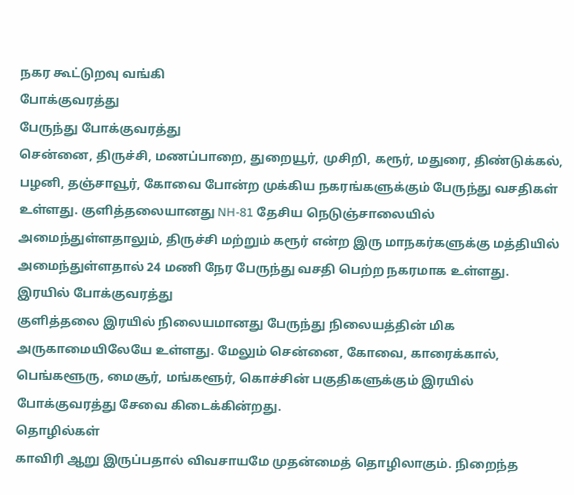நகர கூட்டுறவு வங்கி
போக்குவரத்து
பேருந்து போக்குவரத்து
சென்னை, திருச்சி, மணப்பாறை, துறையூர், முசிறி, கரூர், மதுரை, திண்டுக்கல், பழனி, தஞ்சாவூர், கோவை போன்ற முக்கிய நகரங்களுக்கும் பேருந்து வசதிகள் உள்ளது. குளித்தலையானது NH-81 தேசிய நெடுஞ்சாலையில் அமைந்துள்ளதாலும், திருச்சி மற்றும் கரூர் என்ற இரு மாநகர்களுக்கு மத்தியில் அமைந்துள்ளதால் 24 மணி நேர பேருந்து வசதி பெற்ற நகரமாக உள்ளது.
இரயில் போக்குவரத்து
குளித்தலை இரயில் நிலையமானது பேருந்து நிலையத்தின் மிக அருகாமையிலேயே உள்ளது. மேலும் சென்னை, கோவை, காரைக்கால், பெங்களூரு, மைசூர், மங்களூர், கொச்சின் பகுதிகளுக்கும் இரயில் போக்குவரத்து சேவை கிடைக்கின்றது.
தொழில்கள்
காவிரி ஆறு இருப்பதால் விவசாயமே முதன்மைத் தொழிலாகும். நிறைந்த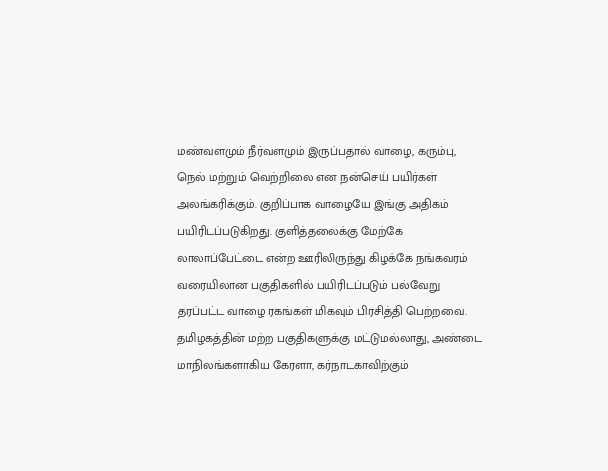மண்வளமும் நீர்வளமும் இருப்பதால் வாழை, கரும்பு, நெல் மற்றும் வெற்றிலை என நன்செய் பயிர்கள் அலங்கரிக்கும். குறிப்பாக வாழையே இங்கு அதிகம் பயிரிடப்படுகிறது. குளித்தலைக்கு மேற்கே லாலாப்பேட்டை என்ற ஊரிலிருந்து கிழக்கே நங்கவரம் வரையிலான பகுதிகளில் பயிரிடப்படும் பல்வேறு தரப்பட்ட வாழை ரகங்கள் மிகவும் பிரசித்தி பெற்றவை. தமிழகத்தின் மற்ற பகுதிகளுக்கு மட்டுமல்லாது, அண்டை மாநிலங்களாகிய கேரளா, கர்நாடகாவிற்கும்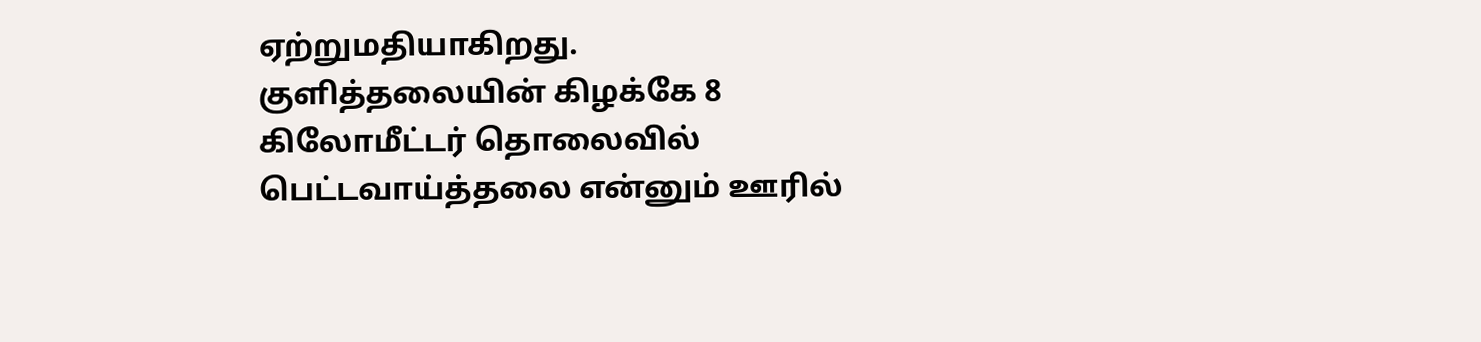ஏற்றுமதியாகிறது.
குளித்தலையின் கிழக்கே 8 கிலோமீட்டர் தொலைவில் பெட்டவாய்த்தலை என்னும் ஊரில்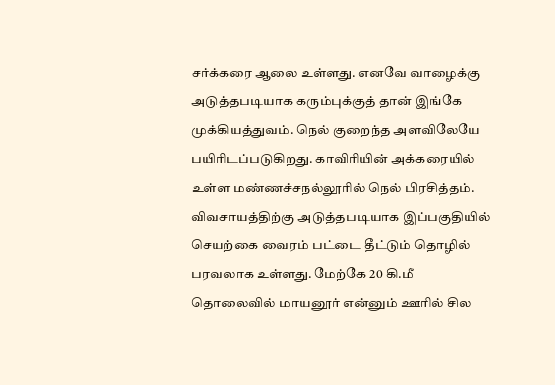சர்க்கரை ஆலை உள்ளது. எனவே வாழைக்கு அடுத்தபடியாக கரும்புக்குத் தான் இங்கே முக்கியத்துவம். நெல் குறைந்த அளவிலேயே பயிரிடப்படுகிறது. காவிரியின் அக்கரையில் உள்ள மண்ணச்சநல்லூரில் நெல் பிரசித்தம்.
விவசாயத்திற்கு அடுத்தபடியாக இப்பகுதியில் செயற்கை வைரம் பட்டை தீட்டும் தொழில் பரவலாக உள்ளது. மேற்கே 20 கி.மீ தொலைவில் மாயனூர் என்னும் ஊரில் சில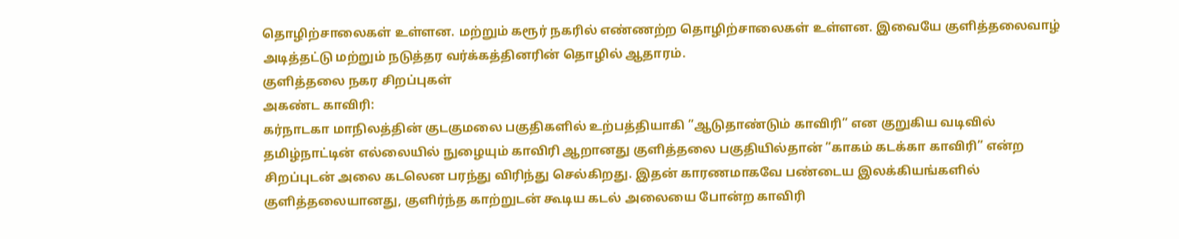தொழிற்சாலைகள் உள்ளன. மற்றும் கரூர் நகரில் எண்ணற்ற தொழிற்சாலைகள் உள்ளன. இவையே குளித்தலைவாழ் அடித்தட்டு மற்றும் நடுத்தர வர்க்கத்தினரின் தொழில் ஆதாரம்.
குளித்தலை நகர சிறப்புகள்
அகண்ட காவிரி:
கர்நாடகா மாநிலத்தின் குடகுமலை பகுதிகளில் உற்பத்தியாகி ”ஆடுதாண்டும் காவிரி” என குறுகிய வடிவில் தமிழ்நாட்டின் எல்லையில் நுழையும் காவிரி ஆறானது குளித்தலை பகுதியில்தான் ”காகம் கடக்கா காவிரி” என்ற சிறப்புடன் அலை கடலென பரந்து விரிந்து செல்கிறது. இதன் காரணமாகவே பண்டைய இலக்கியங்களில் குளித்தலையானது, குளிர்ந்த காற்றுடன் கூடிய கடல் அலையை போன்ற காவிரி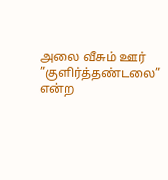அலை வீசும் ஊர் ”குளிர்த்தண்டலை” என்ற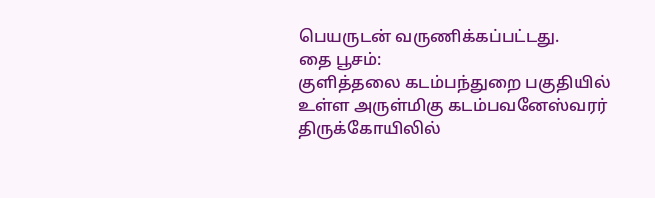பெயருடன் வருணிக்கப்பட்டது.
தை பூசம்:
குளித்தலை கடம்பந்துறை பகுதியில் உள்ள அருள்மிகு கடம்பவனேஸ்வரர் திருக்கோயிலில்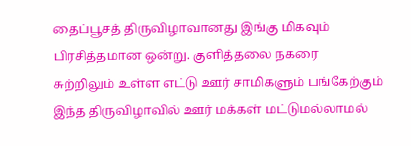தைப்பூசத் திருவிழாவானது இங்கு மிகவும் பிரசித்தமான ஒன்று. குளித்தலை நகரை சுற்றிலும் உள்ள எட்டு ஊர் சாமிகளும் பங்கேற்கும் இந்த திருவிழாவில் ஊர் மக்கள் மட்டுமல்லாமல்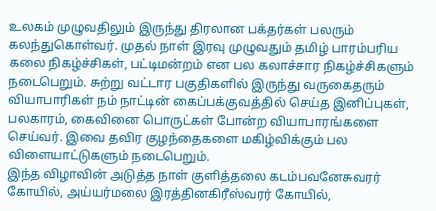உலகம் முழுவதிலும் இருந்து திரலான பக்தர்கள் பலரும் கலந்துகொள்வர். முதல் நாள் இரவு முழுவதும் தமிழ் பாரம்பரிய கலை நிகழ்ச்சிகள், பட்டிமன்றம் என பல கலாச்சார நிகழ்ச்சிகளும் நடைபெறும். சுற்று வட்டார பகுதிகளில் இருந்து வருகைதரும் வியாபாரிகள் நம் நாட்டின் கைப்பக்குவத்தில் செய்த இனிப்புகள், பலகாரம், கைவினை பொருட்கள் போன்ற வியாபாரங்களை செய்வர். இவை தவிர குழந்தைகளை மகிழ்விக்கும் பல விளையாட்டுகளும் நடைபெறும்.
இந்த விழாவின் அடுத்த நாள் குளித்தலை கடம்பவனேசுவரர் கோயில், அய்யர்மலை இரத்தினகிரீஸ்வரர் கோயில்,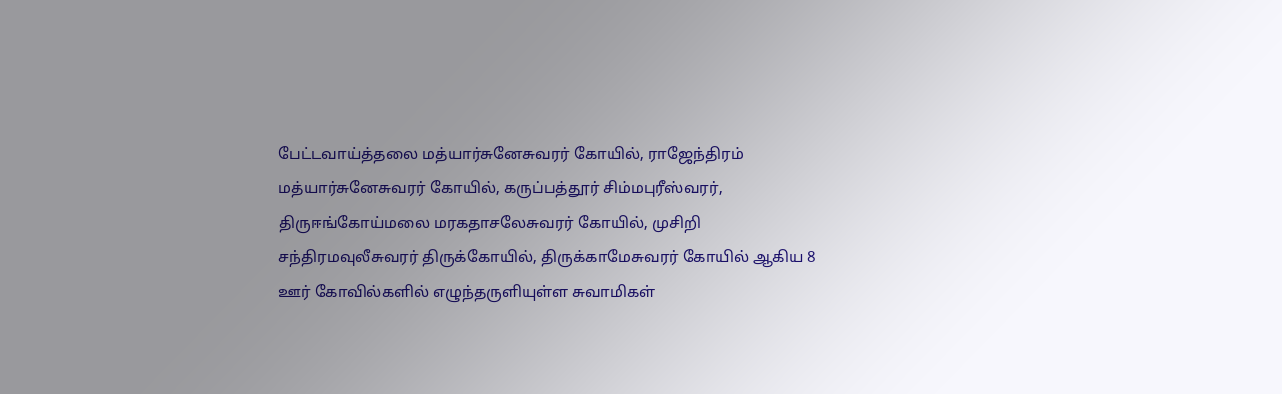பேட்டவாய்த்தலை மத்யார்சுனேசுவரர் கோயில், ராஜேந்திரம் மத்யார்சுனேசுவரர் கோயில், கருப்பத்தூர் சிம்மபுரீஸ்வரர், திருஈங்கோய்மலை மரகதாசலேசுவரர் கோயில், முசிறி சந்திரமவுலீசுவரர் திருக்கோயில், திருக்காமேசுவரர் கோயில் ஆகிய 8 ஊர் கோவில்களில் எழுந்தருளியுள்ள சுவாமிகள்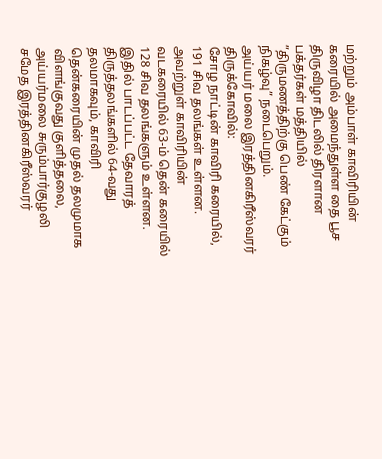மற்றும் அம்பாள் காவிரியின் கரையில் அமைந்துள்ள தை பூச திருவிழா திடலில் திரளான பக்தர்கள் மத்தியில் ”திருமணத்திற்கு பெண் கேட்கும் நிகழ்வு” நடைபெறும்.
அய்யர் மலை இரத்தினகிரீஸ்வரர் திருக்கோவில்:
சோழ நாட்டின் காவிரி கரையில், 191 சிவ தலங்கள் உள்ளன. அவற்றுள் காவிரியின் வடகரையில் 63-ம் தென் கரையில் 128 சிவ தலங்களும் உள்ளன. இதில் பாடப்பட்ட தேவாரத் திருத்தலங்களில் 64-வது தலமாகவும், காவிரி தென்கரையின் முதல் தலமுமாக விளங்குவது குளித்தலை, அய்யர்மலை சுரும்பார்குழலி சமேத இரத்தினகிரீஸ்வரர்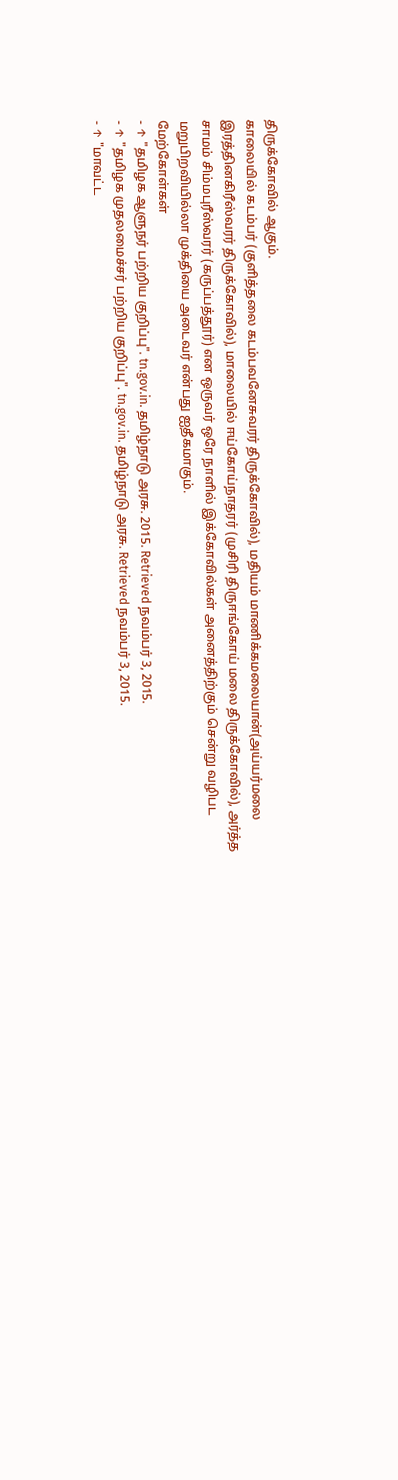திருக்கோவில் ஆகும்.
காலையில் கடம்பர் (குளித்தலை கடம்பவனேசுவரர் திருக்கோவில்), மதியம் மாணிக்கமலையான்(அய்யர்மலை இரத்தினகிரீஸ்வரர் திருக்கோவில்), மாலையில் ஈய்கோய்நாதரர் (முசிரி திருஈங்கோய் மலை திருக்கோவில்), அர்த்த சாமம் சிம்மபுரீஸ்வரர் (கருப்பத்தூர்) என ஒருவர் ஒரே நாளில் இக்கோவில்கள் அனைத்திற்கும் சென்று வழிபட மறுபிறவியில்லா முக்தியை அடைவர் என்பது ஐதீகமாகும்.
மேற்கோள்கள்
- ↑ "தமிழக ஆளுநர் பற்றிய குறிப்பு". tn.gov.in. தமிழ்நாடு அரசு. 2015. Retrieved நவம்பர் 3, 2015.
- ↑ "தமிழக முதலமைச்சர் பற்றிய குறிப்பு". tn.gov.in. தமிழ்நாடு அரசு. Retrieved நவம்பர் 3, 2015.
- ↑ "மாவட்ட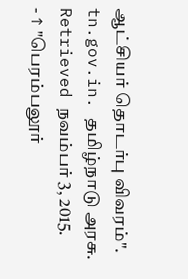ஆட்சியர் தொடர்பு விவரம்". tn.gov.in. தமிழ்நாடு அரசு. Retrieved நவம்பர் 3, 2015.
- ↑ "பெரம்பலூர்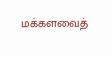மக்களவைத்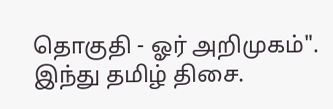தொகுதி - ஓர் அறிமுகம்". இந்து தமிழ் திசை.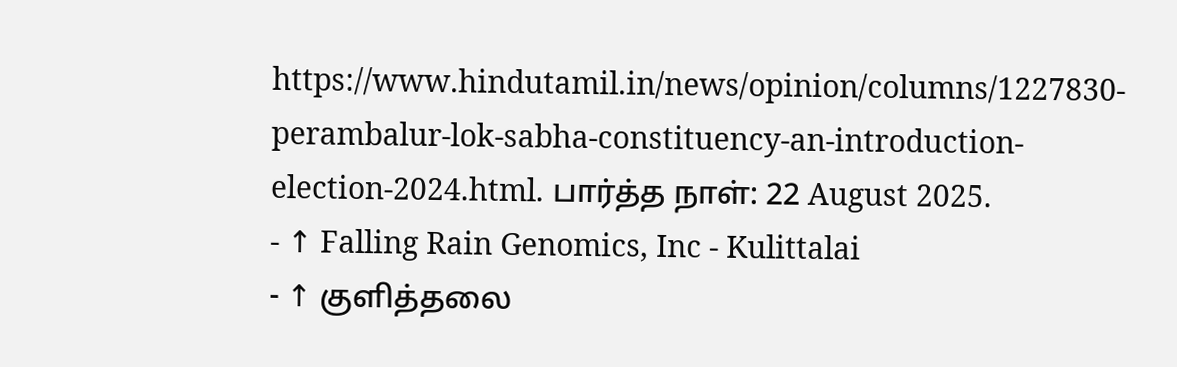https://www.hindutamil.in/news/opinion/columns/1227830-perambalur-lok-sabha-constituency-an-introduction-election-2024.html. பார்த்த நாள்: 22 August 2025.
- ↑ Falling Rain Genomics, Inc - Kulittalai
- ↑ குளித்தலை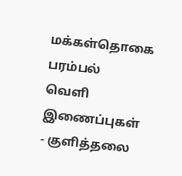மக்கள்தொகை பரம்பல்
வெளி இணைப்புகள்
- குளித்தலை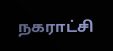நகராட்சி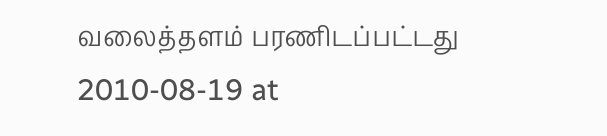வலைத்தளம் பரணிடப்பட்டது 2010-08-19 at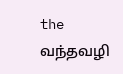the வந்தவழி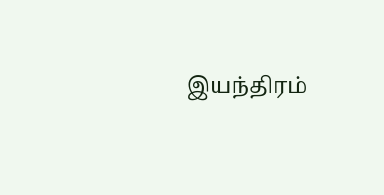இயந்திரம்